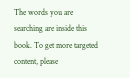The words you are searching are inside this book. To get more targeted content, please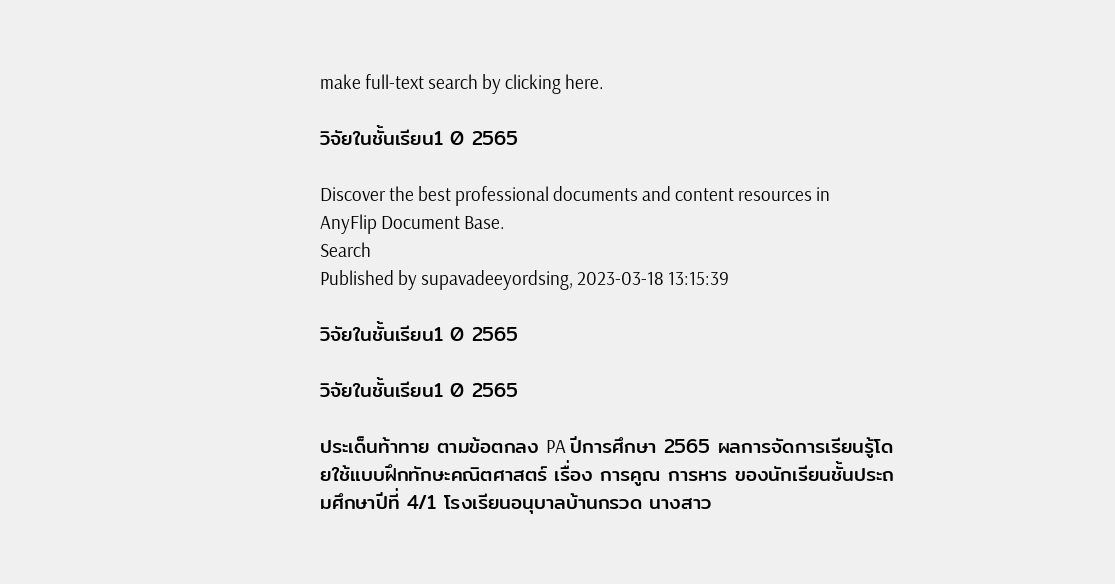make full-text search by clicking here.

วิจัยในชั้นเรียน1 0 2565

Discover the best professional documents and content resources in AnyFlip Document Base.
Search
Published by supavadeeyordsing, 2023-03-18 13:15:39

วิจัยในชั้นเรียน1 0 2565

วิจัยในชั้นเรียน1 0 2565

ประเด็นท้าทาย ตามข้อตกลง PA ปีการศึกษา 2565 ผลการจัดการเรียนรู้โดยใช้แบบฝึกทักษะคณิตศาสตร์ เรื่อง การคูณ การหาร ของนักเรียนชั้นประถมศึกษาปีที่ 4/1 โรงเรียนอนุบาลบ้านกรวด นางสาว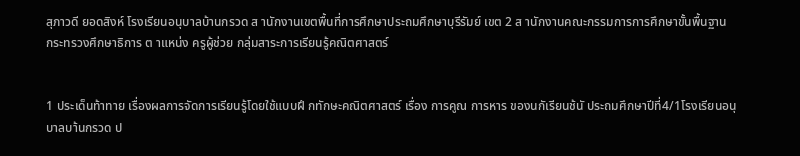สุภาวดี ยอดสิงห์ โรงเรียนอนุบาลบ้านกรวด ส านักงานเขตพื้นที่การศึกษาประถมศึกษาบุรีรัมย์ เขต 2 ส านักงานคณะกรรมการการศึกษาขั้นพื้นฐาน กระทรวงศึกษาธิการ ต าแหน่ง ครูผู้ช่วย กลุ่มสาระการเรียนรู้คณิตศาสตร์


1 ประเด็นท้าทาย เรื่องผลการจัดการเรียนรู้โดยใช้แบบฝึ กทักษะคณิตศาสตร์ เรื่อง การคูณ การหาร ของนกัเรียนช้นั ประถมศึกษาปีที่4/1โรงเรียนอนุบาลบา้นกรวด ป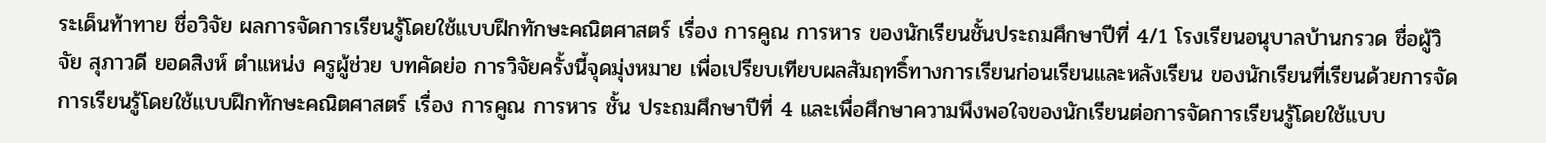ระเด็นท้าทาย ชื่อวิจัย ผลการจัดการเรียนรู้โดยใช้แบบฝึกทักษะคณิตศาสตร์ เรื่อง การคูณ การหาร ของนักเรียนชั้นประถมศึกษาปีที่ 4/1 โรงเรียนอนุบาลบ้านกรวด ชื่อผู้วิจัย สุภาวดี ยอดสิงห์ ตำแหน่ง ครูผู้ช่วย บทคัดย่อ การวิจัยครั้งนี้จุดมุ่งหมาย เพื่อเปรียบเทียบผลสัมฤทธิ์ทางการเรียนก่อนเรียนและหลังเรียน ของนักเรียนที่เรียนด้วยการจัดการเรียนรู้โดยใช้แบบฝึกทักษะคณิตศาสตร์ เรื่อง การคูณ การหาร ชั้น ประถมศึกษาปีที่ 4 และเพื่อศึกษาความพึงพอใจของนักเรียนต่อการจัดการเรียนรู้โดยใช้แบบ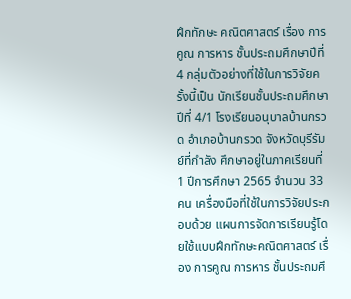ฝึกทักษะ คณิตศาสตร์ เรื่อง การคูณ การหาร ชั้นประถมศึกษาปีที่ 4 กลุ่มตัวอย่างที่ใช้ในการวิจัยครั้งนี้เป็น นักเรียนชั้นประถมศึกษาปีที่ 4/1 โรงเรียนอนุบาลบ้านกรวด อำเภอบ้านกรวด จังหวัดบุรีรัมย์ที่กำลัง ศึกษาอยู่ในภาคเรียนที่ 1 ปีการศึกษา 2565 จำนวน 33 คน เครื่องมือที่ใช้ในการวิจัยประกอบด้วย แผนการจัดการเรียนรู้โดยใช้แบบฝึกทักษะคณิตศาสตร์ เรื่อง การคูณ การหาร ชั้นประถมศึ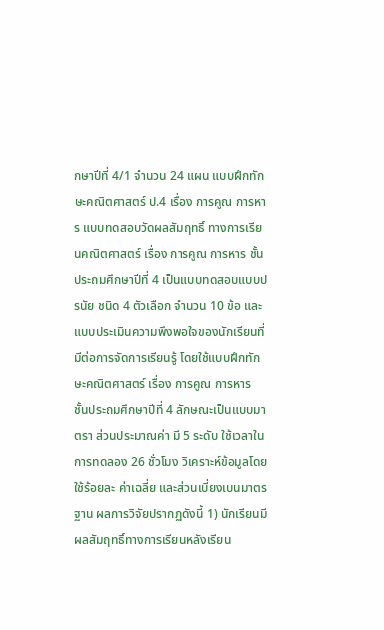กษาปีที่ 4/1 จำนวน 24 แผน แบบฝึกทักษะคณิตศาสตร์ ป.4 เรื่อง การคูณ การหาร แบบทดสอบวัดผลสัมฤทธิ์ ทางการเรียนคณิตศาสตร์ เรื่อง การคูณ การหาร ชั้นประถมศึกษาปีที่ 4 เป็นแบบทดสอบแบบปรนัย ชนิด 4 ตัวเลือก จำนวน 10 ข้อ และแบบประเมินความพึงพอใจของนักเรียนที่มีต่อการจัดการเรียนรู้ โดยใช้แบบฝึกทักษะคณิตศาสตร์ เรื่อง การคูณ การหาร ชั้นประถมศึกษาปีที่ 4 ลักษณะเป็นแบบมาตรา ส่วนประมาณค่า มี 5 ระดับ ใช้เวลาในการทดลอง 26 ชั่วโมง วิเคราะห์ข้อมูลโดยใช้ร้อยละ ค่าเฉลี่ย และส่วนเบี่ยงเบนมาตรฐาน ผลการวิจัยปรากฏดังนี้ 1) นักเรียนมีผลสัมฤทธิ์ทางการเรียนหลังเรียน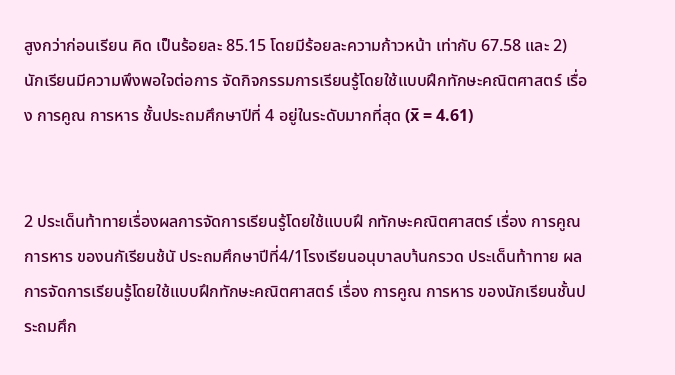สูงกว่าก่อนเรียน คิด เป็นร้อยละ 85.15 โดยมีร้อยละความก้าวหน้า เท่ากับ 67.58 และ 2) นักเรียนมีความพึงพอใจต่อการ จัดกิจกรรมการเรียนรู้โดยใช้แบบฝึกทักษะคณิตศาสตร์ เรื่อง การคูณ การหาร ชั้นประถมศึกษาปีที่ 4 อยู่ในระดับมากที่สุด (x̅ = 4.61)


2 ประเด็นท้าทายเรื่องผลการจัดการเรียนรู้โดยใช้แบบฝึ กทักษะคณิตศาสตร์ เรื่อง การคูณ การหาร ของนกัเรียนช้นั ประถมศึกษาปีที่4/1โรงเรียนอนุบาลบา้นกรวด ประเด็นท้าทาย ผลการจัดการเรียนรู้โดยใช้แบบฝึกทักษะคณิตศาสตร์ เรื่อง การคูณ การหาร ของนักเรียนชั้นประถมศึก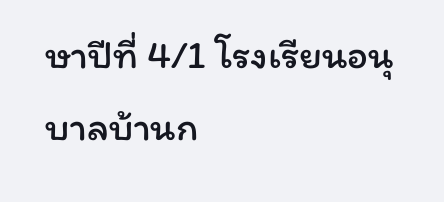ษาปีที่ 4/1 โรงเรียนอนุบาลบ้านก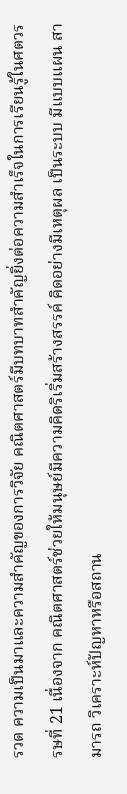รวด ความเป็นมาและความสำคัญของการวิจัย คณิตศาสตร์มีบทบาทสำคัญยิ่งต่อความสำเร็จในการเรียนรู้ในศตวรรษที่ 21 เนื่องจาก คณิตศาสตร์ช่วยให้มนุษย์มีความคิดริเริ่มสร้างสรรค์ คิดอย่างมีเหตุผล เป็นระบบ มีแบบแผน สามารถ วิเคราะห์ปัญหาหรือสถาน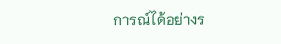การณ์ได้อย่างร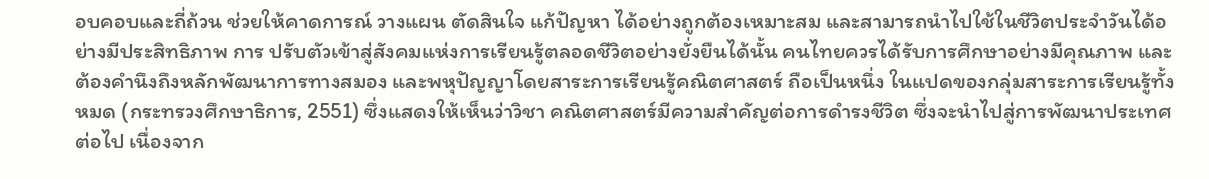อบคอบและถี่ถ้วน ช่วยให้คาดการณ์ วางแผน ตัดสินใจ แก้ปัญหา ได้อย่างถูกต้องเหมาะสม และสามารถนำไปใช้ในชีวิตประจำวันได้อย่างมีประสิทธิภาพ การ ปรับตัวเข้าสู่สังคมแห่งการเรียนรู้ตลอดชีวิตอย่างยั่งยืนได้นั้น คนไทยควรได้รับการศึกษาอย่างมีคุณภาพ และต้องคำนึงถึงหลักพัฒนาการทางสมอง และพหุปัญญาโดยสาระการเรียนรู้คณิตศาสตร์ ถือเป็นหนึ่ง ในแปดของกลุ่มสาระการเรียนรู้ทั้งหมด (กระทรวงศึกษาธิการ, 2551) ซึ่งแสดงให้เห็นว่าวิชา คณิตศาสตร์มีความสำคัญต่อการดำรงชีวิต ซึ่งจะนำไปสู่การพัฒนาประเทศต่อไป เนื่องจาก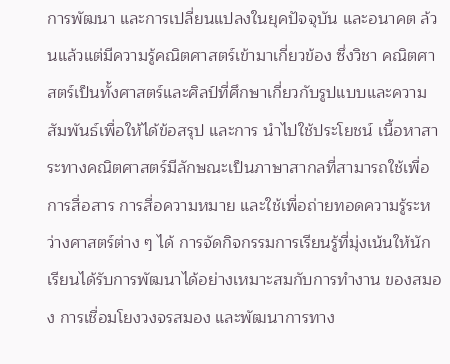การพัฒนา และการเปลี่ยนแปลงในยุคปัจจุบัน และอนาคต ล้วนแล้วแต่มีความรู้คณิตศาสตร์เข้ามาเกี่ยวข้อง ซึ่งวิชา คณิตศาสตร์เป็นทั้งศาสตร์และศิลป์ที่ศึกษาเกี่ยวกับรูปแบบและความสัมพันธ์เพื่อให้ได้ข้อสรุป และการ นำไปใช้ประโยชน์ เนื้อหาสาระทางคณิตศาสตร์มีลักษณะเป็นภาษาสากลที่สามารถใช้เพื่อการสื่อสาร การสื่อความหมาย และใช้เพื่อถ่ายทอดความรู้ระหว่างศาสตร์ต่าง ๆ ได้ การจัดกิจกรรมการเรียนรู้ที่มุ่งเน้นให้นักเรียนได้รับการพัฒนาได้อย่างเหมาะสมกับการทำงาน ของสมอง การเชื่อมโยงวงจรสมอง และพัฒนาการทาง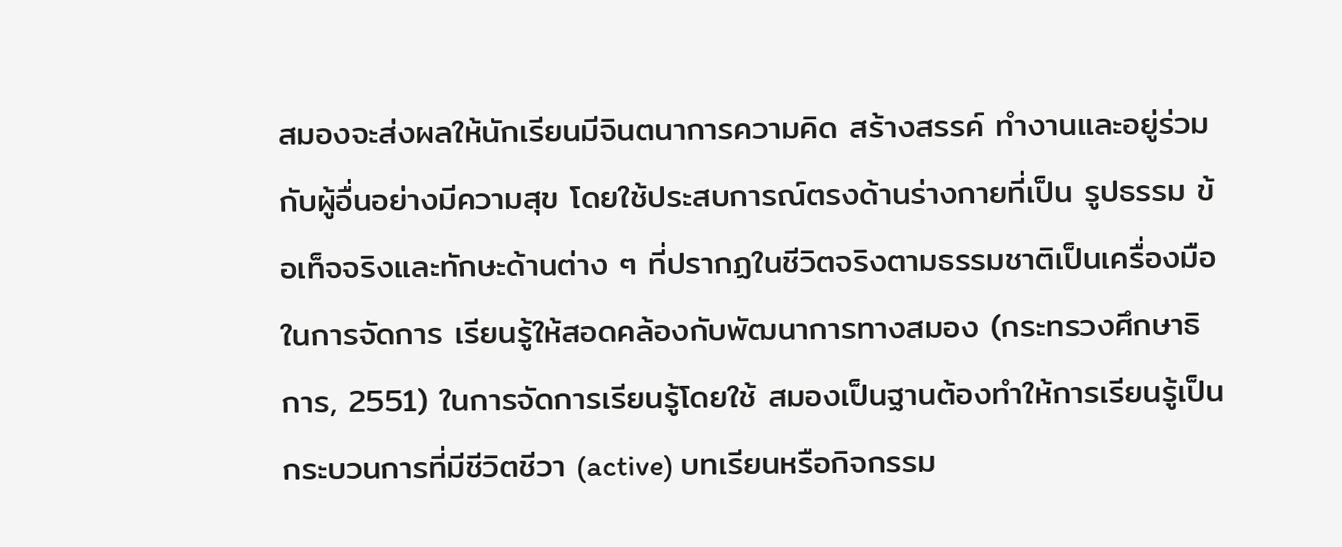สมองจะส่งผลให้นักเรียนมีจินตนาการความคิด สร้างสรรค์ ทำงานและอยู่ร่วมกับผู้อื่นอย่างมีความสุข โดยใช้ประสบการณ์ตรงด้านร่างกายที่เป็น รูปธรรม ข้อเท็จจริงและทักษะด้านต่าง ๆ ที่ปรากฏในชีวิตจริงตามธรรมชาติเป็นเครื่องมือในการจัดการ เรียนรู้ให้สอดคล้องกับพัฒนาการทางสมอง (กระทรวงศึกษาธิการ, 2551) ในการจัดการเรียนรู้โดยใช้ สมองเป็นฐานต้องทำให้การเรียนรู้เป็นกระบวนการที่มีชีวิตชีวา (active) บทเรียนหรือกิจกรรม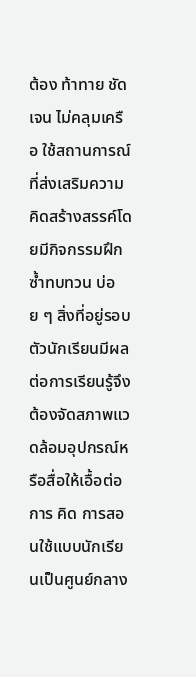ต้อง ท้าทาย ชัดเจน ไม่คลุมเครือ ใช้สถานการณ์ที่ส่งเสริมความคิดสร้างสรรค์โดยมีกิจกรรมฝึกซ้ำทบทวน บ่อย ๆ สิ่งที่อยู่รอบตัวนักเรียนมีผลต่อการเรียนรู้จึงต้องจัดสภาพแวดล้อมอุปกรณ์หรือสื่อให้เอื้อต่อการ คิด การสอนใช้แบบนักเรียนเป็นศูนย์กลาง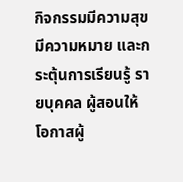กิจกรรมมีความสุข มีความหมาย และกระตุ้นการเรียนรู้ รายบุคคล ผู้สอนให้โอกาสผู้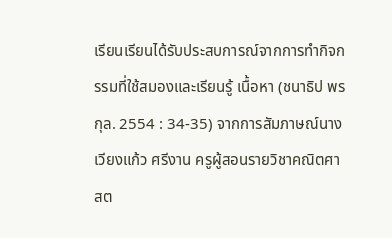เรียนเรียนได้รับประสบการณ์จากการทำกิจกรรมที่ใช้สมองและเรียนรู้ เนื้อหา (ชนาธิป พรกุล. 2554 : 34-35) จากการสัมภาษณ์นางเวียงแก้ว ศรีงาน ครูผู้สอนรายวิชาคณิตศาสต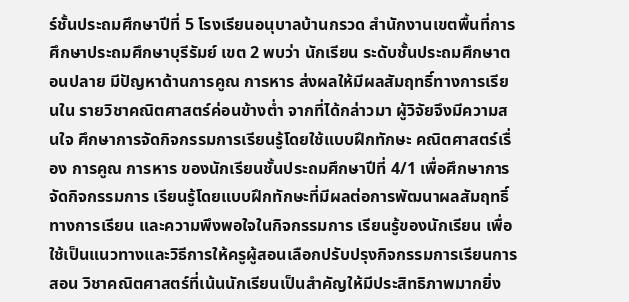ร์ชั้นประถมศึกษาปีที่ 5 โรงเรียนอนุบาลบ้านกรวด สำนักงานเขตพื้นที่การศึกษาประถมศึกษาบุรีรัมย์ เขต 2 พบว่า นักเรียน ระดับชั้นประถมศึกษาตอนปลาย มีปัญหาด้านการคูณ การหาร ส่งผลให้มีผลสัมฤทธิ์ทางการเรียนใน รายวิชาคณิตศาสตร์ค่อนข้างต่ำ จากที่ได้กล่าวมา ผู้วิจัยจึงมีความสนใจ ศึกษาการจัดกิจกรรมการเรียนรู้โดยใช้แบบฝึกทักษะ คณิตศาสตร์เรื่อง การคูณ การหาร ของนักเรียนชั้นประถมศึกษาปีที่ 4/1 เพื่อศึกษาการจัดกิจกรรมการ เรียนรู้โดยแบบฝึกทักษะที่มีผลต่อการพัฒนาผลสัมฤทธิ์ทางการเรียน และความพึงพอใจในกิจกรรมการ เรียนรู้ของนักเรียน เพื่อใช้เป็นแนวทางและวิธีการให้ครูผู้สอนเลือกปรับปรุงกิจกรรมการเรียนการสอน วิชาคณิตศาสตร์ที่เน้นนักเรียนเป็นสำคัญให้มีประสิทธิภาพมากยิ่ง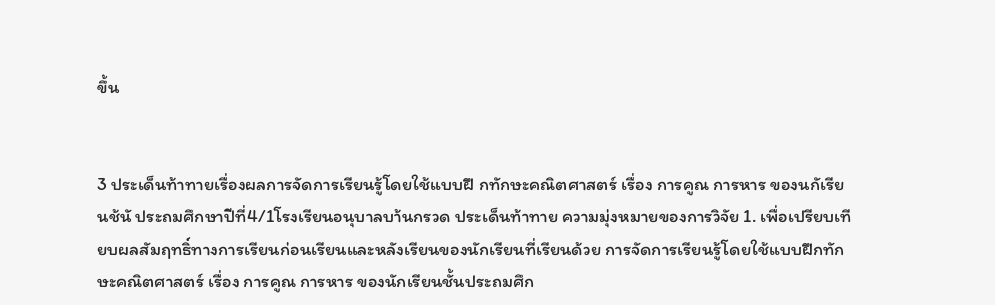ขึ้น


3 ประเด็นท้าทายเรื่องผลการจัดการเรียนรู้โดยใช้แบบฝึ กทักษะคณิตศาสตร์ เรื่อง การคูณ การหาร ของนกัเรียนช้นั ประถมศึกษาปีที่4/1โรงเรียนอนุบาลบา้นกรวด ประเด็นท้าทาย ความมุ่งหมายของการวิจัย 1. เพื่อเปรียบเทียบผลสัมฤทธิ์ทางการเรียนก่อนเรียนและหลังเรียนของนักเรียนที่เรียนด้วย การจัดการเรียนรู้โดยใช้แบบฝึกทักษะคณิตศาสตร์ เรื่อง การคูณ การหาร ของนักเรียนชั้นประถมศึก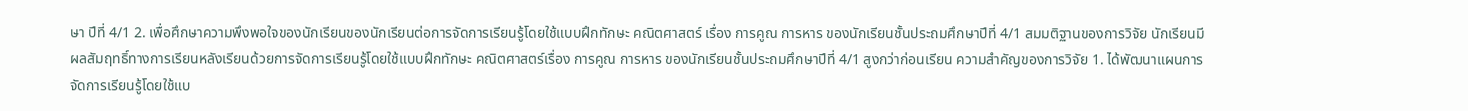ษา ปีที่ 4/1 2. เพื่อศึกษาความพึงพอใจของนักเรียนของนักเรียนต่อการจัดการเรียนรู้โดยใช้แบบฝึกทักษะ คณิตศาสตร์ เรื่อง การคูณ การหาร ของนักเรียนชั้นประถมศึกษาปีที่ 4/1 สมมติฐานของการวิจัย นักเรียนมีผลสัมฤทธิ์ทางการเรียนหลังเรียนด้วยการจัดการเรียนรู้โดยใช้แบบฝึกทักษะ คณิตศาสตร์เรื่อง การคูณ การหาร ของนักเรียนชั้นประถมศึกษาปีที่ 4/1 สูงกว่าก่อนเรียน ความสำคัญของการวิจัย 1. ได้พัฒนาแผนการจัดการเรียนรู้โดยใช้แบ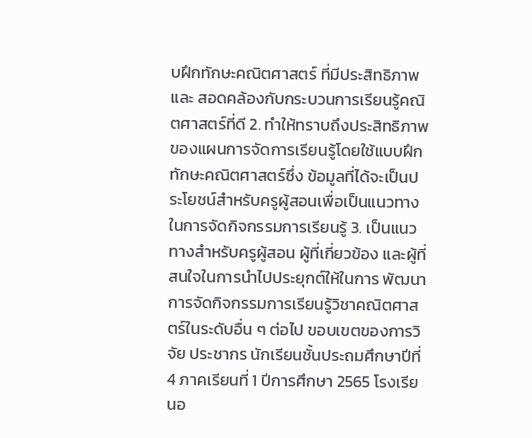บฝึกทักษะคณิตศาสตร์ ที่มีประสิทธิภาพและ สอดคล้องกับกระบวนการเรียนรู้คณิตศาสตร์ที่ดี 2. ทำให้ทราบถึงประสิทธิภาพของแผนการจัดการเรียนรู้โดยใช้แบบฝึกทักษะคณิตศาสตร์ซึ่ง ข้อมูลที่ได้จะเป็นประโยชน์สำหรับครูผู้สอนเพื่อเป็นแนวทางในการจัดกิจกรรมการเรียนรู้ 3. เป็นแนวทางสำหรับครูผู้สอน ผู้ที่เกี่ยวข้อง และผู้ที่สนใจในการนำไปประยุกต์ให้ในการ พัฒนาการจัดกิจกรรมการเรียนรู้วิชาคณิตศาสตร์ในระดับอื่น ๆ ต่อไป ขอบเขตของการวิจัย ประชากร นักเรียนชั้นประถมศึกษาปีที่ 4 ภาคเรียนที่ 1 ปีการศึกษา 2565 โรงเรียนอ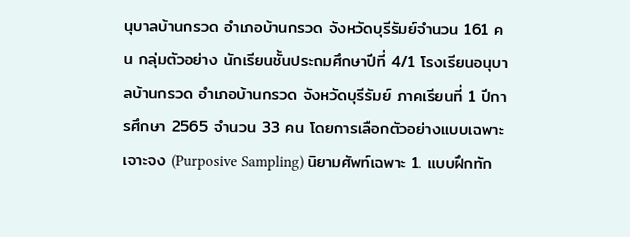นุบาลบ้านกรวด อำเภอบ้านกรวด จังหวัดบุรีรัมย์จำนวน 161 คน กลุ่มตัวอย่าง นักเรียนชั้นประถมศึกษาปีที่ 4/1 โรงเรียนอนุบาลบ้านกรวด อำเภอบ้านกรวด จังหวัดบุรีรัมย์ ภาคเรียนที่ 1 ปีการศึกษา 2565 จำนวน 33 คน โดยการเลือกตัวอย่างแบบเฉพาะเจาะจง (Purposive Sampling) นิยามศัพท์เฉพาะ 1. แบบฝึกทัก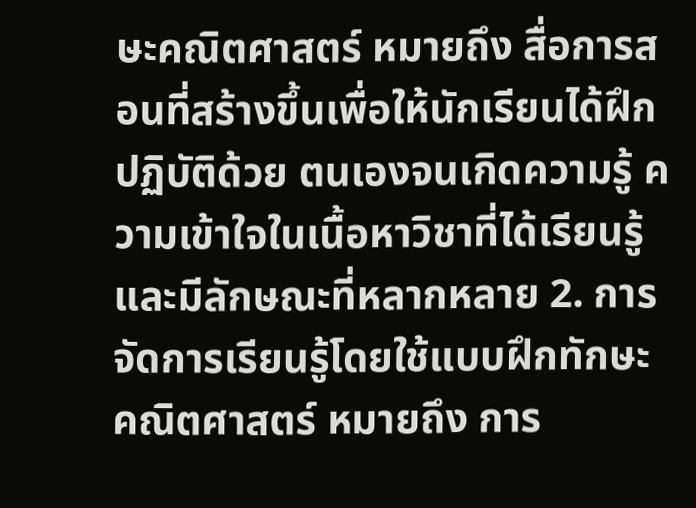ษะคณิตศาสตร์ หมายถึง สื่อการสอนที่สร้างขึ้นเพื่อให้นักเรียนได้ฝึกปฏิบัติด้วย ตนเองจนเกิดความรู้ ความเข้าใจในเนื้อหาวิชาที่ได้เรียนรู้ และมีลักษณะที่หลากหลาย 2. การจัดการเรียนรู้โดยใช้แบบฝึกทักษะคณิตศาสตร์ หมายถึง การ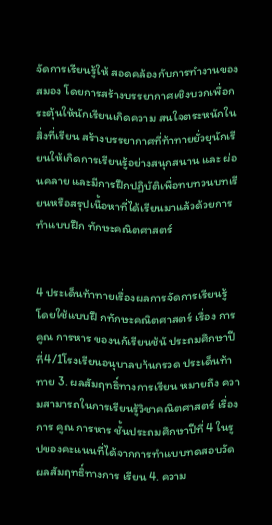จัดการเรียนรู้ให้ สอดคล้องกับการทำงานของสมอง โดยการสร้างบรรยากาศเชิงบวกเพื่อกระตุ้นให้นักเรียนเกิดความ สนใจตระหนักในสิ่งที่เรียน สร้างบรรยากาศที่ท้าทายยั่วยุนักเรียนให้เกิดการเรียนรู้อย่างสนุกสนาน และ ผ่อนคลาย และมีการฝึกปฏิบัติเพื่อทบทวนบทเรียนหรือสรุปเนื้อหาที่ได้เรียนมาแล้วด้วยการทำแบบฝึก ทักษะคณิตศาสตร์


4 ประเด็นท้าทายเรื่องผลการจัดการเรียนรู้โดยใช้แบบฝึ กทักษะคณิตศาสตร์ เรื่อง การคูณ การหาร ของนกัเรียนช้นั ประถมศึกษาปีที่4/1โรงเรียนอนุบาลบา้นกรวด ประเด็นท้าทาย 3. ผลสัมฤทธิ์ทางการเรียน หมายถึง ความสามารถในการเรียนรู้วิชาคณิตศาสตร์ เรื่อง การ คูณ การหาร ชั้นประถมศึกษาปีที่ 4 ในรูปของคะแนนที่ได้จากการทำแบบทดสอบวัดผลสัมฤทธิ์ทางการ เรียน 4. ความ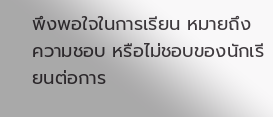พึงพอใจในการเรียน หมายถึง ความชอบ หรือไม่ชอบของนักเรียนต่อการ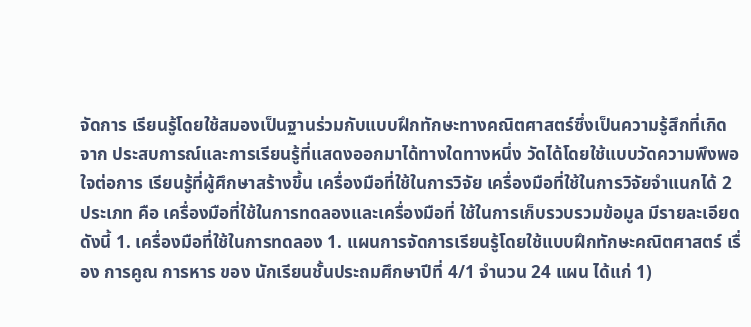จัดการ เรียนรู้โดยใช้สมองเป็นฐานร่วมกับแบบฝึกทักษะทางคณิตศาสตร์ซึ่งเป็นความรู้สึกที่เกิดจาก ประสบการณ์และการเรียนรู้ที่แสดงออกมาได้ทางใดทางหนึ่ง วัดได้โดยใช้แบบวัดความพึงพอใจต่อการ เรียนรู้ที่ผู้ศึกษาสร้างขึ้น เครื่องมือที่ใช้ในการวิจัย เครื่องมือที่ใช้ในการวิจัยจำแนกได้ 2 ประเภท คือ เครื่องมือที่ใช้ในการทดลองและเครื่องมือที่ ใช้ในการเก็บรวบรวมข้อมูล มีรายละเอียดดังนี้ 1. เครื่องมือที่ใช้ในการทดลอง 1. แผนการจัดการเรียนรู้โดยใช้แบบฝึกทักษะคณิตศาสตร์ เรื่อง การคูณ การหาร ของ นักเรียนชั้นประถมศึกษาปีที่ 4/1 จำนวน 24 แผน ได้แก่ 1)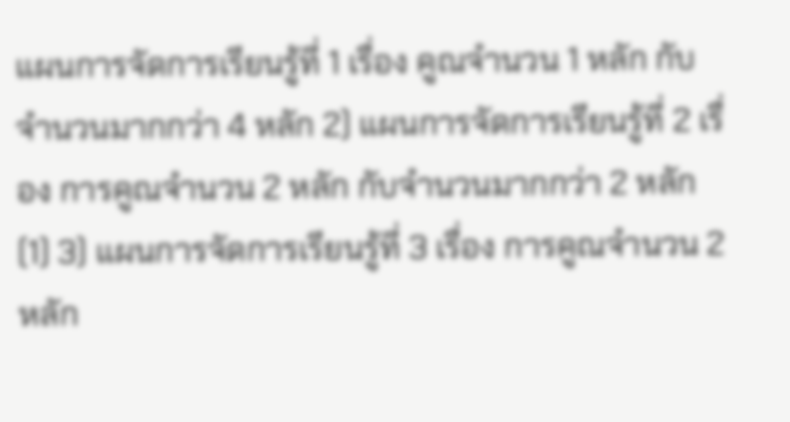แผนการจัดการเรียนรู้ที่ 1 เรื่อง คูณจำนวน 1 หลัก กับจำนวนมากกว่า 4 หลัก 2) แผนการจัดการเรียนรู้ที่ 2 เรื่อง การคูณจำนวน 2 หลัก กับจำนวนมากกว่า 2 หลัก (1) 3) แผนการจัดการเรียนรู้ที่ 3 เรื่อง การคูณจำนวน 2 หลัก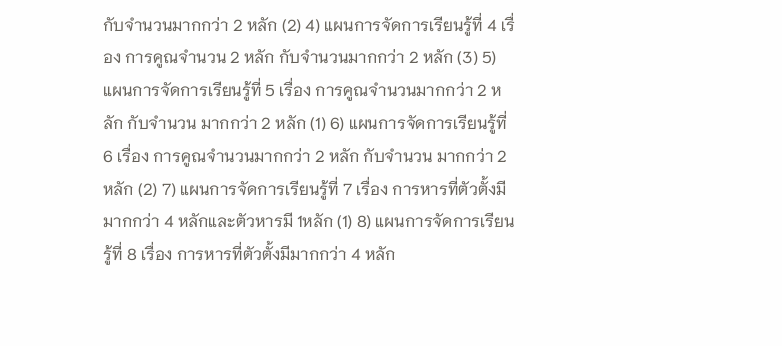กับจำนวนมากกว่า 2 หลัก (2) 4) แผนการจัดการเรียนรู้ที่ 4 เรื่อง การคูณจำนวน 2 หลัก กับจำนวนมากกว่า 2 หลัก (3) 5) แผนการจัดการเรียนรู้ที่ 5 เรื่อง การคูณจำนวนมากกว่า 2 หลัก กับจำนวน มากกว่า 2 หลัก (1) 6) แผนการจัดการเรียนรู้ที่ 6 เรื่อง การคูณจำนวนมากกว่า 2 หลัก กับจำนวน มากกว่า 2 หลัก (2) 7) แผนการจัดการเรียนรู้ที่ 7 เรื่อง การหารที่ตัวตั้งมีมากกว่า 4 หลักและตัวหารมี 1หลัก (1) 8) แผนการจัดการเรียนรู้ที่ 8 เรื่อง การหารที่ตัวตั้งมีมากกว่า 4 หลัก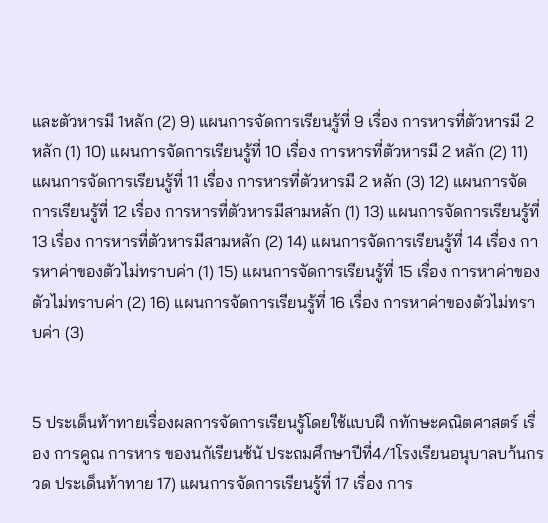และตัวหารมี 1หลัก (2) 9) แผนการจัดการเรียนรู้ที่ 9 เรื่อง การหารที่ตัวหารมี 2 หลัก (1) 10) แผนการจัดการเรียนรู้ที่ 10 เรื่อง การหารที่ตัวหารมี 2 หลัก (2) 11) แผนการจัดการเรียนรู้ที่ 11 เรื่อง การหารที่ตัวหารมี 2 หลัก (3) 12) แผนการจัดการเรียนรู้ที่ 12 เรื่อง การหารที่ตัวหารมีสามหลัก (1) 13) แผนการจัดการเรียนรู้ที่ 13 เรื่อง การหารที่ตัวหารมีสามหลัก (2) 14) แผนการจัดการเรียนรู้ที่ 14 เรื่อง การหาค่าของตัวไม่ทราบค่า (1) 15) แผนการจัดการเรียนรู้ที่ 15 เรื่อง การหาค่าของตัวไม่ทราบค่า (2) 16) แผนการจัดการเรียนรู้ที่ 16 เรื่อง การหาค่าของตัวไม่ทราบค่า (3)


5 ประเด็นท้าทายเรื่องผลการจัดการเรียนรู้โดยใช้แบบฝึ กทักษะคณิตศาสตร์ เรื่อง การคูณ การหาร ของนกัเรียนช้นั ประถมศึกษาปีที่4/1โรงเรียนอนุบาลบา้นกรวด ประเด็นท้าทาย 17) แผนการจัดการเรียนรู้ที่ 17 เรื่อง การ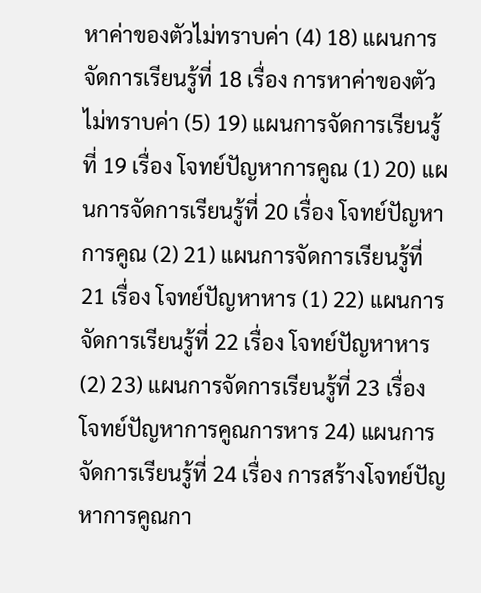หาค่าของตัวไม่ทราบค่า (4) 18) แผนการจัดการเรียนรู้ที่ 18 เรื่อง การหาค่าของตัวไม่ทราบค่า (5) 19) แผนการจัดการเรียนรู้ที่ 19 เรื่อง โจทย์ปัญหาการคูณ (1) 20) แผนการจัดการเรียนรู้ที่ 20 เรื่อง โจทย์ปัญหาการคูณ (2) 21) แผนการจัดการเรียนรู้ที่ 21 เรื่อง โจทย์ปัญหาหาร (1) 22) แผนการจัดการเรียนรู้ที่ 22 เรื่อง โจทย์ปัญหาหาร (2) 23) แผนการจัดการเรียนรู้ที่ 23 เรื่อง โจทย์ปัญหาการคูณการหาร 24) แผนการจัดการเรียนรู้ที่ 24 เรื่อง การสร้างโจทย์ปัญหาการคูณกา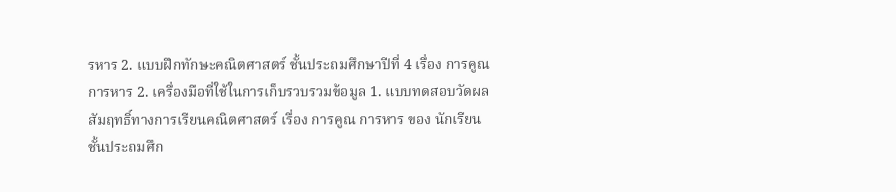รหาร 2. แบบฝึกทักษะคณิตศาสตร์ ชั้นประถมศึกษาปีที่ 4 เรื่อง การคูณ การหาร 2. เครื่องมือที่ใช้ในการเก็บรวบรวมข้อมูล 1. แบบทดสอบวัดผลสัมฤทธิ์ทางการเรียนคณิตศาสตร์ เรื่อง การคูณ การหาร ของ นักเรียนชั้นประถมศึก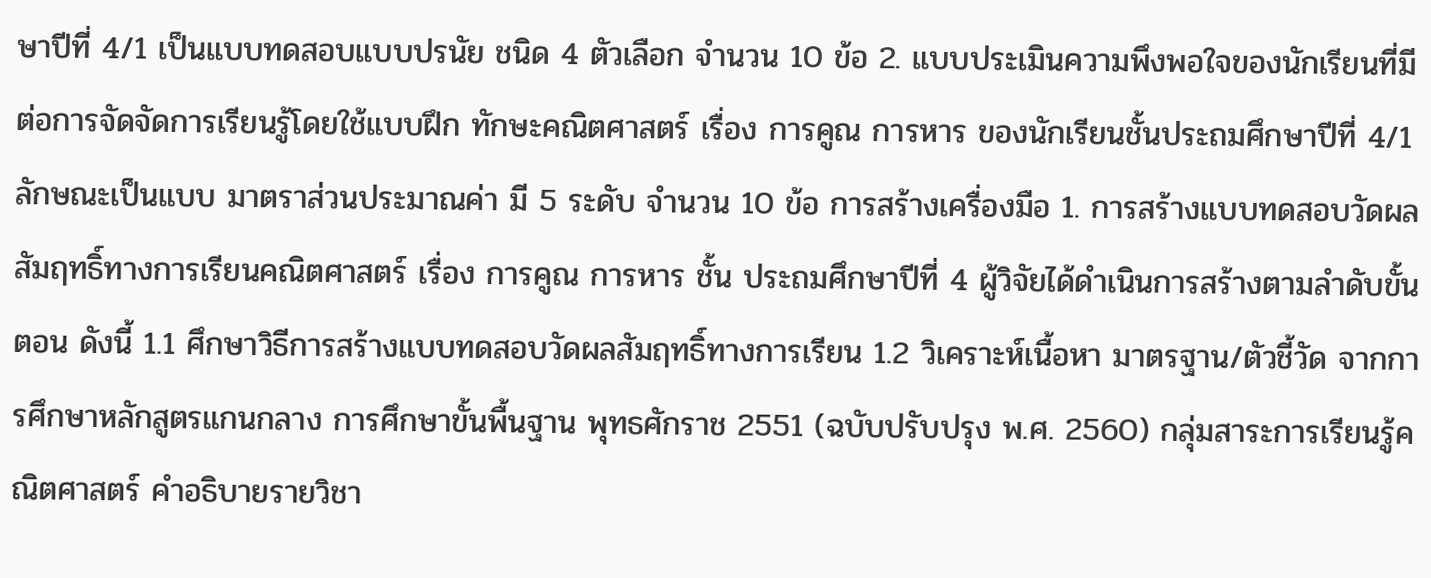ษาปีที่ 4/1 เป็นแบบทดสอบแบบปรนัย ชนิด 4 ตัวเลือก จำนวน 10 ข้อ 2. แบบประเมินความพึงพอใจของนักเรียนที่มีต่อการจัดจัดการเรียนรู้โดยใช้แบบฝึก ทักษะคณิตศาสตร์ เรื่อง การคูณ การหาร ของนักเรียนชั้นประถมศึกษาปีที่ 4/1 ลักษณะเป็นแบบ มาตราส่วนประมาณค่า มี 5 ระดับ จำนวน 10 ข้อ การสร้างเครื่องมือ 1. การสร้างแบบทดสอบวัดผลสัมฤทธิ์ทางการเรียนคณิตศาสตร์ เรื่อง การคูณ การหาร ชั้น ประถมศึกษาปีที่ 4 ผู้วิจัยได้ดำเนินการสร้างตามลำดับขั้นตอน ดังนี้ 1.1 ศึกษาวิธีการสร้างแบบทดสอบวัดผลสัมฤทธิ์ทางการเรียน 1.2 วิเคราะห์เนื้อหา มาตรฐาน/ตัวชี้วัด จากการศึกษาหลักสูตรแกนกลาง การศึกษาขั้นพื้นฐาน พุทธศักราช 2551 (ฉบับปรับปรุง พ.ศ. 2560) กลุ่มสาระการเรียนรู้คณิตศาสตร์ คำอธิบายรายวิชา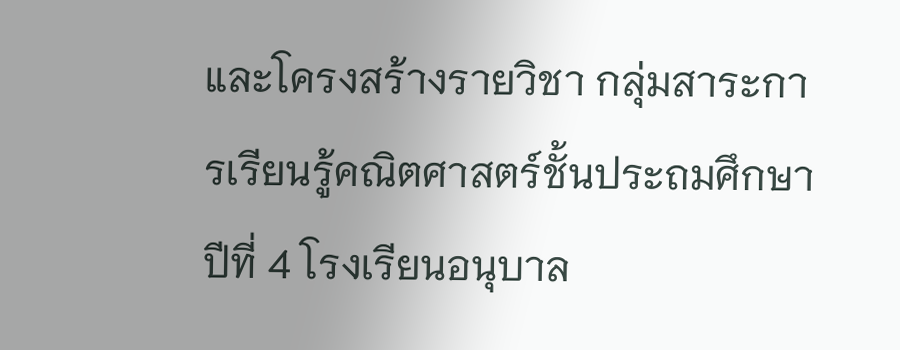และโครงสร้างรายวิชา กลุ่มสาระการเรียนรู้คณิตศาสตร์ชั้นประถมศึกษาปีที่ 4 โรงเรียนอนุบาล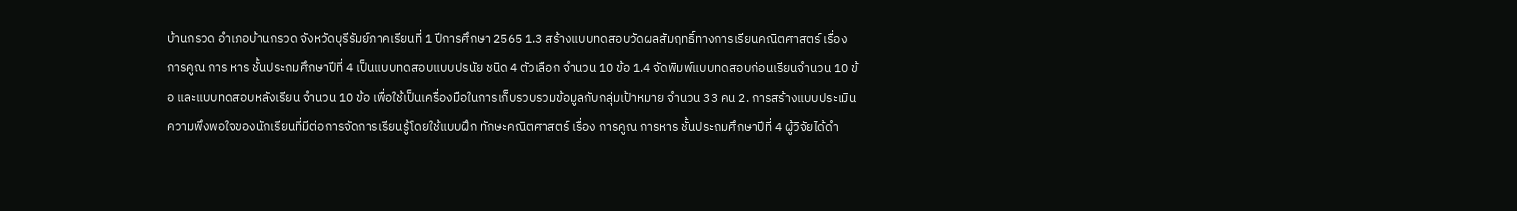บ้านกรวด อำเภอบ้านกรวด จังหวัดบุรีรัมย์ภาคเรียนที่ 1 ปีการศึกษา 2565 1.3 สร้างแบบทดสอบวัดผลสัมฤทธิ์ทางการเรียนคณิตศาสตร์ เรื่อง การคูณ การ หาร ชั้นประถมศึกษาปีที่ 4 เป็นแบบทดสอบแบบปรนัย ชนิด 4 ตัวเลือก จำนวน 10 ข้อ 1.4 จัดพิมพ์แบบทดสอบก่อนเรียนจำนวน 10 ข้อ และแบบทดสอบหลังเรียน จำนวน 10 ข้อ เพื่อใช้เป็นเครื่องมือในการเก็บรวบรวมข้อมูลกับกลุ่มเป้าหมาย จำนวน 33 คน 2. การสร้างแบบประเมินความพึงพอใจของนักเรียนที่มีต่อการจัดการเรียนรู้โดยใช้แบบฝึก ทักษะคณิตศาสตร์ เรื่อง การคูณ การหาร ชั้นประถมศึกษาปีที่ 4 ผู้วิจัยได้ดำ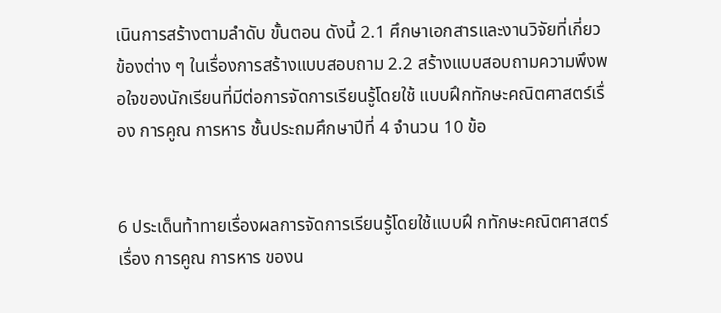เนินการสร้างตามลำดับ ขั้นตอน ดังนี้ 2.1 ศึกษาเอกสารและงานวิจัยที่เกี่ยวข้องต่าง ๆ ในเรื่องการสร้างแบบสอบถาม 2.2 สร้างแบบสอบถามความพึงพอใจของนักเรียนที่มีต่อการจัดการเรียนรู้โดยใช้ แบบฝึกทักษะคณิตศาสตร์เรื่อง การคูณ การหาร ชั้นประถมศึกษาปีที่ 4 จำนวน 10 ข้อ


6 ประเด็นท้าทายเรื่องผลการจัดการเรียนรู้โดยใช้แบบฝึ กทักษะคณิตศาสตร์ เรื่อง การคูณ การหาร ของน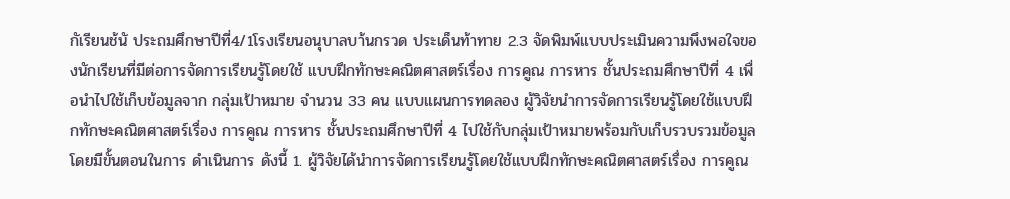กัเรียนช้นั ประถมศึกษาปีที่4/1โรงเรียนอนุบาลบา้นกรวด ประเด็นท้าทาย 2.3 จัดพิมพ์แบบประเมินความพึงพอใจของนักเรียนที่มีต่อการจัดการเรียนรู้โดยใช้ แบบฝึกทักษะคณิตศาสตร์เรื่อง การคูณ การหาร ชั้นประถมศึกษาปีที่ 4 เพื่อนำไปใช้เก็บข้อมูลจาก กลุ่มเป้าหมาย จำนวน 33 คน แบบแผนการทดลอง ผู้วิจัยนำการจัดการเรียนรู้โดยใช้แบบฝึกทักษะคณิตศาสตร์เรื่อง การคูณ การหาร ชั้นประถมศึกษาปีที่ 4 ไปใช้กับกลุ่มเป้าหมายพร้อมกับเก็บรวบรวมข้อมูล โดยมีขั้นตอนในการ ดำเนินการ ดังนี้ 1. ผู้วิจัยได้นำการจัดการเรียนรู้โดยใช้แบบฝึกทักษะคณิตศาสตร์เรื่อง การคูณ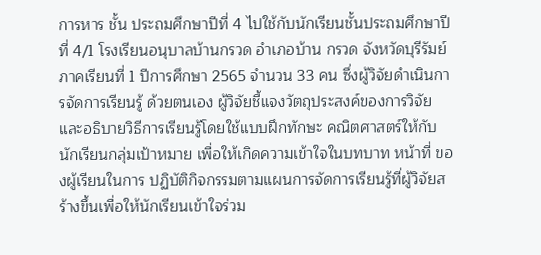การหาร ชั้น ประถมศึกษาปีที่ 4 ไปใช้กับนักเรียนชั้นประถมศึกษาปีที่ 4/1 โรงเรียนอนุบาลบ้านกรวด อำเภอบ้าน กรวด จังหวัดบุรีรัมย์ภาคเรียนที่ 1 ปีการศึกษา 2565 จำนวน 33 คน ซึ่งผู้วิจัยดำเนินการจัดการเรียนรู้ ด้วยตนเอง ผู้วิจัยชี้แจงวัตถุประสงค์ของการวิจัยและอธิบายวิธีการเรียนรู้โดยใช้แบบฝึกทักษะ คณิตศาสตร์ให้กับนักเรียนกลุ่มเป้าหมาย เพื่อให้เกิดความเข้าใจในบทบาท หน้าที่ ของผู้เรียนในการ ปฏิบัติกิจกรรมตามแผนการจัดการเรียนรู้ที่ผู้วิจัยสร้างขึ้นเพื่อให้นักเรียนเข้าใจร่วม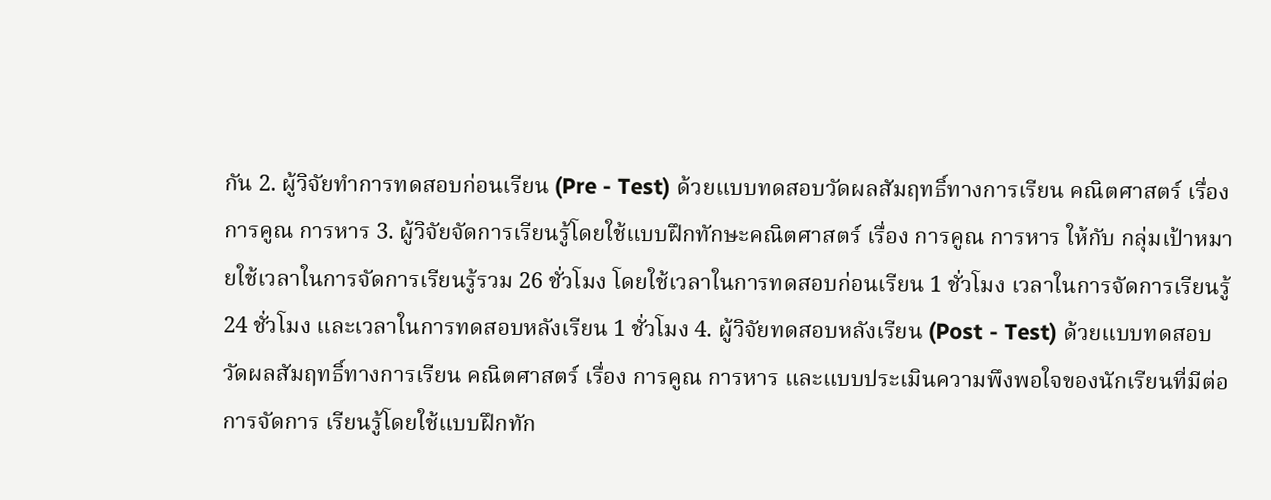กัน 2. ผู้วิจัยทำการทดสอบก่อนเรียน (Pre - Test) ด้วยแบบทดสอบวัดผลสัมฤทธิ์ทางการเรียน คณิตศาสตร์ เรื่อง การคูณ การหาร 3. ผู้วิจัยจัดการเรียนรู้โดยใช้แบบฝึกทักษะคณิตศาสตร์ เรื่อง การคูณ การหาร ให้กับ กลุ่มเป้าหมายใช้เวลาในการจัดการเรียนรู้รวม 26 ชั่วโมง โดยใช้เวลาในการทดสอบก่อนเรียน 1 ชั่วโมง เวลาในการจัดการเรียนรู้ 24 ชั่วโมง และเวลาในการทดสอบหลังเรียน 1 ชั่วโมง 4. ผู้วิจัยทดสอบหลังเรียน (Post - Test) ด้วยแบบทดสอบวัดผลสัมฤทธิ์ทางการเรียน คณิตศาสตร์ เรื่อง การคูณ การหาร และแบบประเมินความพึงพอใจของนักเรียนที่มีต่อการจัดการ เรียนรู้โดยใช้แบบฝึกทัก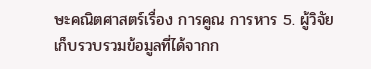ษะคณิตศาสตร์เรื่อง การคูณ การหาร 5. ผู้วิจัยเก็บรวบรวมข้อมูลที่ได้จากก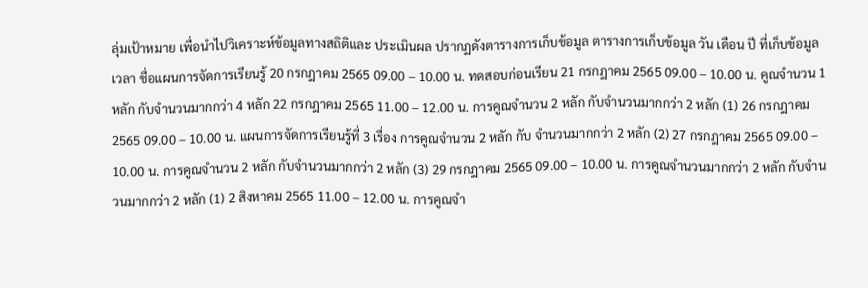ลุ่มเป้าหมาย เพื่อนำไปวิเคราะห์ข้อมูลทางสถิติและ ประเมินผล ปรากฏดังตารางการเก็บข้อมูล ตารางการเก็บข้อมูล วัน เดือน ปี ที่เก็บข้อมูล เวลา ชื่อแผนการจัดการเรียนรู้ 20 กรกฎาคม 2565 09.00 – 10.00 น. ทดสอบก่อนเรียน 21 กรกฎาคม 2565 09.00 – 10.00 น. คูณจำนวน 1 หลัก กับจำนวนมากกว่า 4 หลัก 22 กรกฎาคม 2565 11.00 – 12.00 น. การคูณจำนวน 2 หลัก กับจำนวนมากกว่า 2 หลัก (1) 26 กรกฎาคม 2565 09.00 – 10.00 น. แผนการจัดการเรียนรู้ที่ 3 เรื่อง การคูณจำนวน 2 หลัก กับ จำนวนมากกว่า 2 หลัก (2) 27 กรกฎาคม 2565 09.00 – 10.00 น. การคูณจำนวน 2 หลัก กับจำนวนมากกว่า 2 หลัก (3) 29 กรกฎาคม 2565 09.00 – 10.00 น. การคูณจำนวนมากกว่า 2 หลัก กับจำนวนมากกว่า 2 หลัก (1) 2 สิงหาคม 2565 11.00 – 12.00 น. การคูณจำ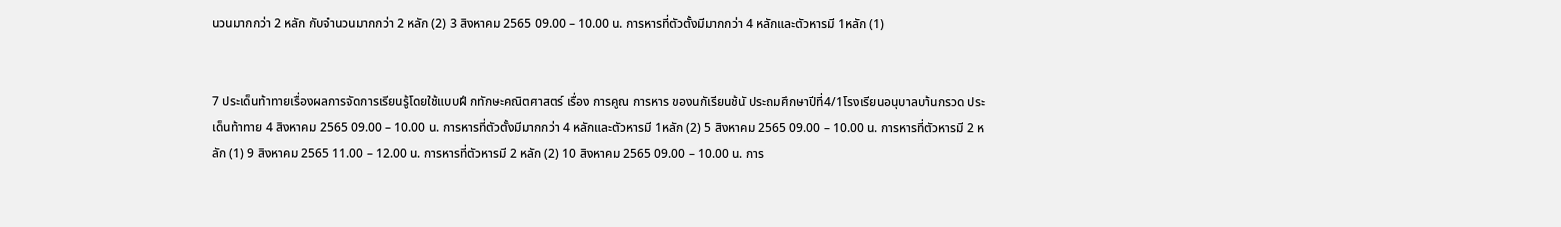นวนมากกว่า 2 หลัก กับจำนวนมากกว่า 2 หลัก (2) 3 สิงหาคม 2565 09.00 – 10.00 น. การหารที่ตัวตั้งมีมากกว่า 4 หลักและตัวหารมี 1หลัก (1)


7 ประเด็นท้าทายเรื่องผลการจัดการเรียนรู้โดยใช้แบบฝึ กทักษะคณิตศาสตร์ เรื่อง การคูณ การหาร ของนกัเรียนช้นั ประถมศึกษาปีที่4/1โรงเรียนอนุบาลบา้นกรวด ประเด็นท้าทาย 4 สิงหาคม 2565 09.00 – 10.00 น. การหารที่ตัวตั้งมีมากกว่า 4 หลักและตัวหารมี 1หลัก (2) 5 สิงหาคม 2565 09.00 – 10.00 น. การหารที่ตัวหารมี 2 หลัก (1) 9 สิงหาคม 2565 11.00 – 12.00 น. การหารที่ตัวหารมี 2 หลัก (2) 10 สิงหาคม 2565 09.00 – 10.00 น. การ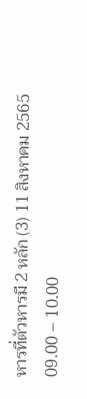หารที่ตัวหารมี 2 หลัก (3) 11 สิงหาคม 2565 09.00 – 10.00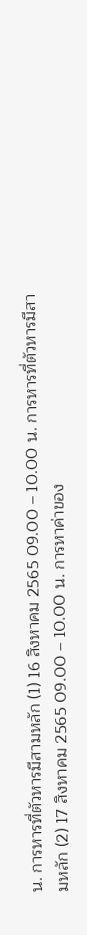น. การหารที่ตัวหารมีสามหลัก (1) 16 สิงหาคม 2565 09.00 – 10.00 น. การหารที่ตัวหารมีสามหลัก (2) 17 สิงหาคม 2565 09.00 – 10.00 น. การหาค่าของ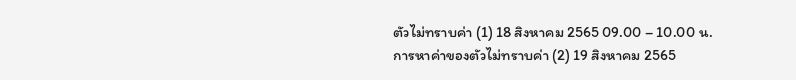ตัวไม่ทราบค่า (1) 18 สิงหาคม 2565 09.00 – 10.00 น. การหาค่าของตัวไม่ทราบค่า (2) 19 สิงหาคม 2565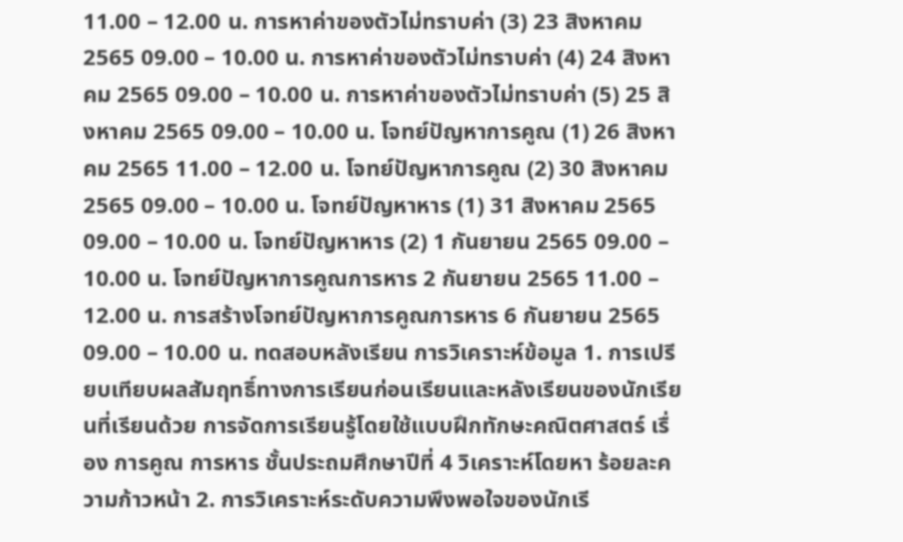11.00 – 12.00 น. การหาค่าของตัวไม่ทราบค่า (3) 23 สิงหาคม 2565 09.00 – 10.00 น. การหาค่าของตัวไม่ทราบค่า (4) 24 สิงหาคม 2565 09.00 – 10.00 น. การหาค่าของตัวไม่ทราบค่า (5) 25 สิงหาคม 2565 09.00 – 10.00 น. โจทย์ปัญหาการคูณ (1) 26 สิงหาคม 2565 11.00 – 12.00 น. โจทย์ปัญหาการคูณ (2) 30 สิงหาคม 2565 09.00 – 10.00 น. โจทย์ปัญหาหาร (1) 31 สิงหาคม 2565 09.00 – 10.00 น. โจทย์ปัญหาหาร (2) 1 กันยายน 2565 09.00 – 10.00 น. โจทย์ปัญหาการคูณการหาร 2 กันยายน 2565 11.00 – 12.00 น. การสร้างโจทย์ปัญหาการคูณการหาร 6 กันยายน 2565 09.00 – 10.00 น. ทดสอบหลังเรียน การวิเคราะห์ข้อมูล 1. การเปรียบเทียบผลสัมฤทธิ์ทางการเรียนก่อนเรียนและหลังเรียนของนักเรียนที่เรียนด้วย การจัดการเรียนรู้โดยใช้แบบฝึกทักษะคณิตศาสตร์ เรื่อง การคูณ การหาร ชั้นประถมศึกษาปีที่ 4 วิเคราะห์โดยหา ร้อยละความก้าวหน้า 2. การวิเคราะห์ระดับความพึงพอใจของนักเรี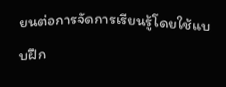ยนต่อการจัดการเรียนรู้โดยใช้แบบฝึก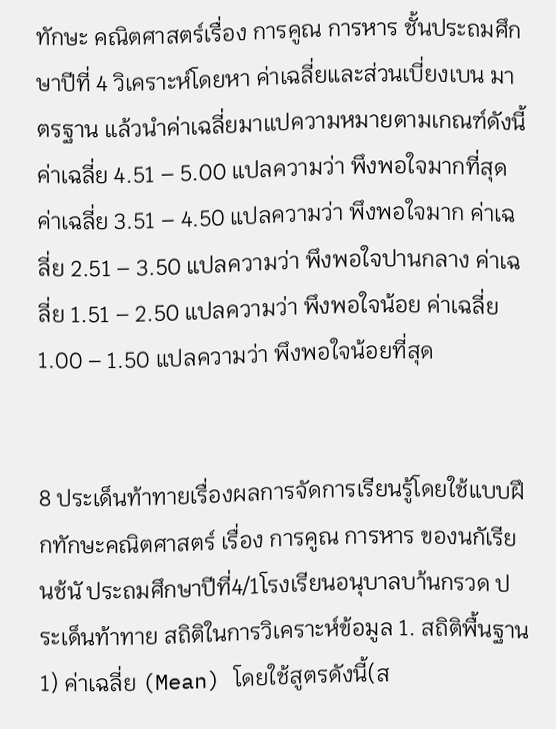ทักษะ คณิตศาสตร์เรื่อง การคูณ การหาร ชั้นประถมศึกษาปีที่ 4 วิเคราะห์โดยหา ค่าเฉลี่ยและส่วนเบี่ยงเบน มาตรฐาน แล้วนำค่าเฉลี่ยมาแปความหมายตามเกณฑ์ดังนี้ ค่าเฉลี่ย 4.51 – 5.00 แปลความว่า พึงพอใจมากที่สุด ค่าเฉลี่ย 3.51 – 4.50 แปลความว่า พึงพอใจมาก ค่าเฉลี่ย 2.51 – 3.50 แปลความว่า พึงพอใจปานกลาง ค่าเฉลี่ย 1.51 – 2.50 แปลความว่า พึงพอใจน้อย ค่าเฉลี่ย 1.00 – 1.50 แปลความว่า พึงพอใจน้อยที่สุด


8 ประเด็นท้าทายเรื่องผลการจัดการเรียนรู้โดยใช้แบบฝึ กทักษะคณิตศาสตร์ เรื่อง การคูณ การหาร ของนกัเรียนช้นั ประถมศึกษาปีที่4/1โรงเรียนอนุบาลบา้นกรวด ประเด็นท้าทาย สถิติในการวิเคราะห์ข้อมูล 1. สถิติพื้นฐาน 1) ค่าเฉลี่ย (Mean) โดยใช้สูตรดังนี้(ส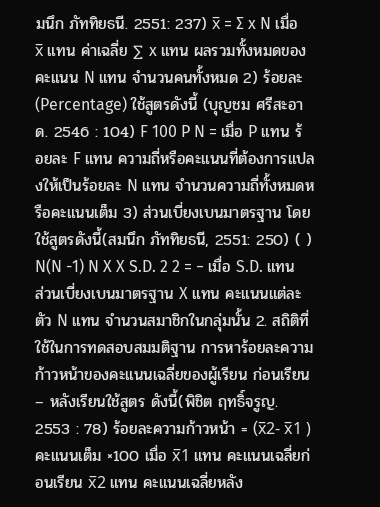มนึก ภัททิยธนี. 2551: 237) x̅ = ∑ x N เมื่อ x̅ แทน ค่าเฉลี่ย ∑ x แทน ผลรวมทั้งหมดของคะแนน N แทน จำนวนคนทั้งหมด 2) ร้อยละ (Percentage) ใช้สูตรดังนี้ (บุญชม ศรีสะอาด. 2546 : 104) F 100 P N = เมื่อ P แทน ร้อยละ F แทน ความถี่หรือคะแนนที่ต้องการแปลงให้เป็นร้อยละ N แทน จำนวนความถี่ทั้งหมดหรือคะแนนเต็ม 3) ส่วนเบี่ยงเบนมาตรฐาน โดยใช้สูตรดังนี้(สมนึก ภัททิยธนี, 2551: 250) ( ) N(N -1) N X X S.D. 2 2 = − เมื่อ S.D. แทน ส่วนเบี่ยงเบนมาตรฐาน X แทน คะแนนแต่ละตัว N แทน จำนวนสมาชิกในกลุ่มนั้น 2. สถิติที่ใช้ในการทดสอบสมมติฐาน การหาร้อยละความก้าวหน้าของคะแนนเฉลี่ยของผู้เรียน ก่อนเรียน – หลังเรียนใช้สูตร ดังนี้(พิชิต ฤทธิ์จรูญ. 2553 : 78) ร้อยละความก้าวหน้า = (x̅2- x̅1 ) คะแนนเต็ม ×100 เมื่อ x̅1 แทน คะแนนเฉลี่ยก่อนเรียน x̅2 แทน คะแนนเฉลี่ยหลัง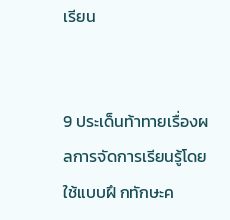เรียน


9 ประเด็นท้าทายเรื่องผลการจัดการเรียนรู้โดยใช้แบบฝึ กทักษะค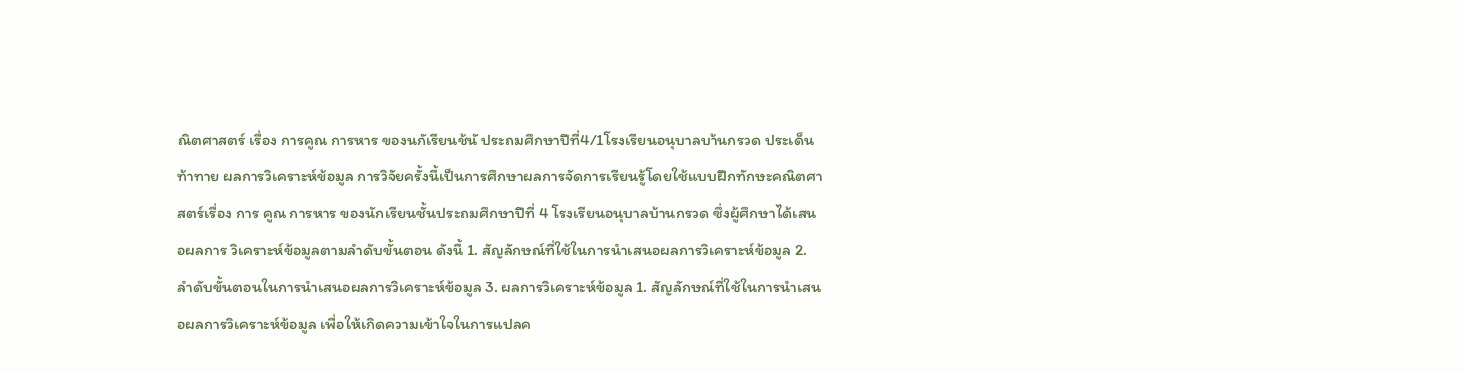ณิตศาสตร์ เรื่อง การคูณ การหาร ของนกัเรียนช้นั ประถมศึกษาปีที่4/1โรงเรียนอนุบาลบา้นกรวด ประเด็นท้าทาย ผลการวิเคราะห์ข้อมูล การวิจัยครั้งนี้เป็นการศึกษาผลการจัดการเรียนรู้โดยใช้แบบฝึกทักษะคณิตศาสตร์เรื่อง การ คูณ การหาร ของนักเรียนชั้นประถมศึกษาปีที่ 4 โรงเรียนอนุบาลบ้านกรวด ซึ่งผู้ศึกษาได้เสนอผลการ วิเคราะห์ข้อมูลตามลำดับขั้นตอน ดังนี้ 1. สัญลักษณ์ที่ใช้ในการนำเสนอผลการวิเคราะห์ข้อมูล 2. ลำดับขั้นตอนในการนำเสนอผลการวิเคราะห์ข้อมูล 3. ผลการวิเคราะห์ข้อมูล 1. สัญลักษณ์ที่ใช้ในการนำเสนอผลการวิเคราะห์ข้อมูล เพื่อให้เกิดความเข้าใจในการแปลค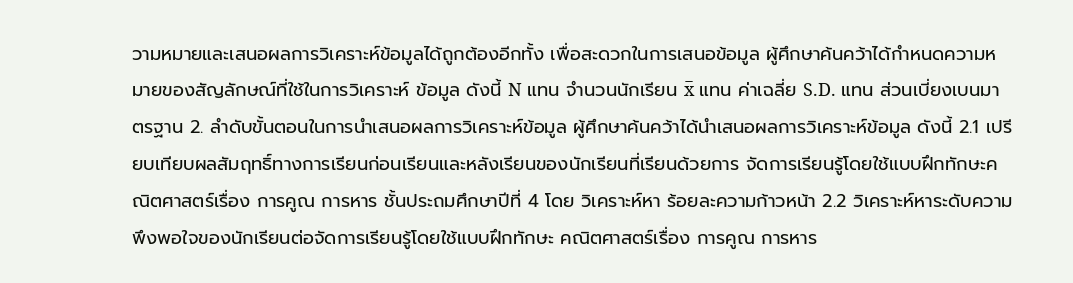วามหมายและเสนอผลการวิเคราะห์ข้อมูลได้ถูกต้องอีกทั้ง เพื่อสะดวกในการเสนอข้อมูล ผู้ศึกษาค้นคว้าได้กำหนดความหมายของสัญลักษณ์ที่ใช้ในการวิเคราะห์ ข้อมูล ดังนี้ N แทน จำนวนนักเรียน x̅ แทน ค่าเฉลี่ย S.D. แทน ส่วนเบี่ยงเบนมาตรฐาน 2. ลำดับขั้นตอนในการนำเสนอผลการวิเคราะห์ข้อมูล ผู้ศึกษาค้นคว้าได้นำเสนอผลการวิเคราะห์ข้อมูล ดังนี้ 2.1 เปรียบเทียบผลสัมฤทธิ์ทางการเรียนก่อนเรียนและหลังเรียนของนักเรียนที่เรียนด้วยการ จัดการเรียนรู้โดยใช้แบบฝึกทักษะคณิตศาสตร์เรื่อง การคูณ การหาร ชั้นประถมศึกษาปีที่ 4 โดย วิเคราะห์หา ร้อยละความก้าวหน้า 2.2 วิเคราะห์หาระดับความพึงพอใจของนักเรียนต่อจัดการเรียนรู้โดยใช้แบบฝึกทักษะ คณิตศาสตร์เรื่อง การคูณ การหาร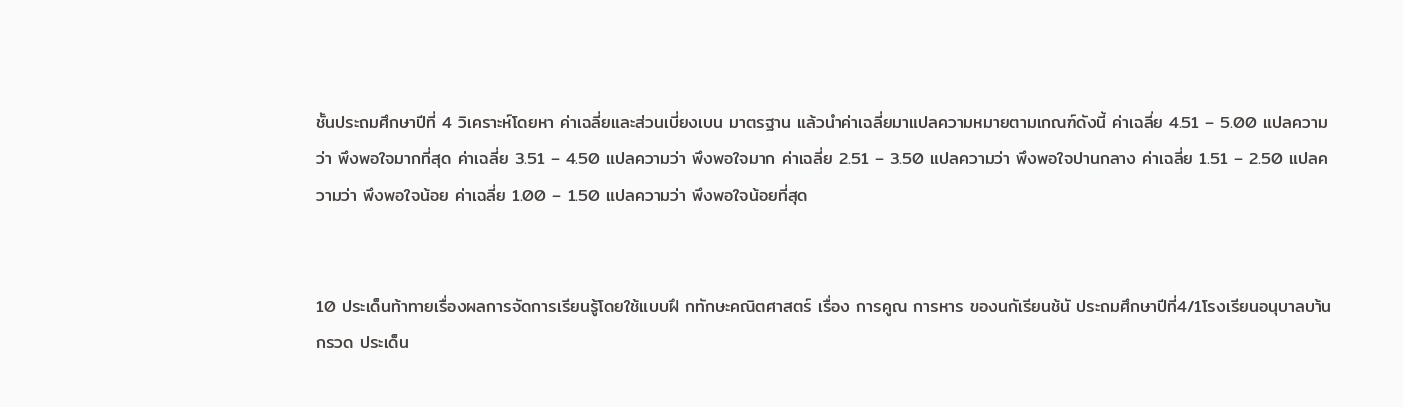ชั้นประถมศึกษาปีที่ 4 วิเคราะห์โดยหา ค่าเฉลี่ยและส่วนเบี่ยงเบน มาตรฐาน แล้วนำค่าเฉลี่ยมาแปลความหมายตามเกณฑ์ดังนี้ ค่าเฉลี่ย 4.51 – 5.00 แปลความว่า พึงพอใจมากที่สุด ค่าเฉลี่ย 3.51 – 4.50 แปลความว่า พึงพอใจมาก ค่าเฉลี่ย 2.51 – 3.50 แปลความว่า พึงพอใจปานกลาง ค่าเฉลี่ย 1.51 – 2.50 แปลความว่า พึงพอใจน้อย ค่าเฉลี่ย 1.00 – 1.50 แปลความว่า พึงพอใจน้อยที่สุด


10 ประเด็นท้าทายเรื่องผลการจัดการเรียนรู้โดยใช้แบบฝึ กทักษะคณิตศาสตร์ เรื่อง การคูณ การหาร ของนกัเรียนช้นั ประถมศึกษาปีที่4/1โรงเรียนอนุบาลบา้นกรวด ประเด็น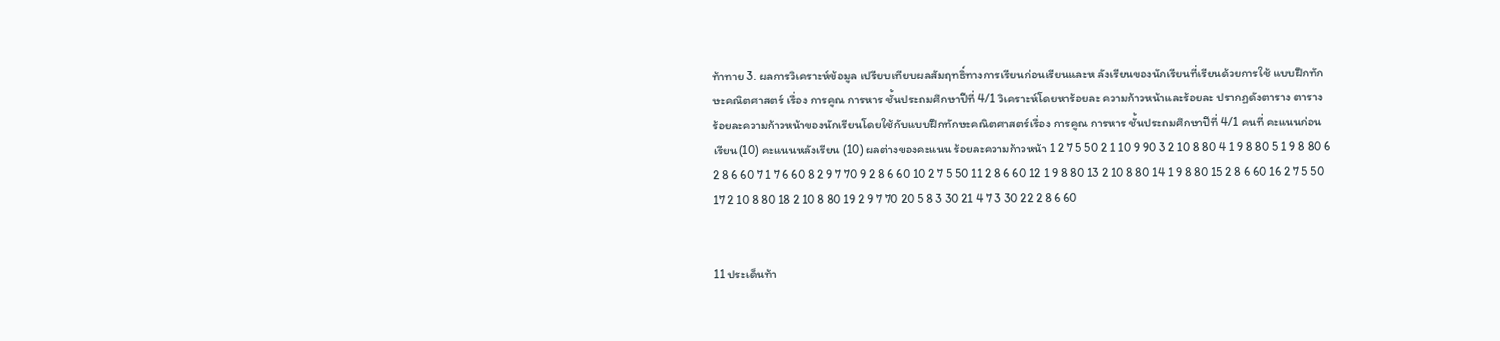ท้าทาย 3. ผลการวิเคราะห์ข้อมูล เปรียบเทียบผลสัมฤทธิ์ทางการเรียนก่อนเรียนและห ลังเรียนของนักเรียนที่เรียนด้วยการใช้ แบบฝึกทักษะคณิตศาสตร์ เรื่อง การคูณ การหาร ชั้นประถมศึกษาปีที่ 4/1 วิเคราะห์โดยหาร้อยละ ความก้าวหน้าและร้อยละ ปรากฏดังตาราง ตาราง ร้อยละความก้าวหน้าของนักเรียนโดยใช้กับแบบฝึกทักษะคณิตศาสตร์เรื่อง การคูณ การหาร ชั้นประถมศึกษาปีที่ 4/1 คนที่ คะแนนก่อนเรียน(10) คะแนนหลังเรียน (10) ผลต่างของคะแนน ร้อยละความก้าวหน้า 1 2 7 5 50 2 1 10 9 90 3 2 10 8 80 4 1 9 8 80 5 1 9 8 80 6 2 8 6 60 7 1 7 6 60 8 2 9 7 70 9 2 8 6 60 10 2 7 5 50 11 2 8 6 60 12 1 9 8 80 13 2 10 8 80 14 1 9 8 80 15 2 8 6 60 16 2 7 5 50 17 2 10 8 80 18 2 10 8 80 19 2 9 7 70 20 5 8 3 30 21 4 7 3 30 22 2 8 6 60


11 ประเด็นท้า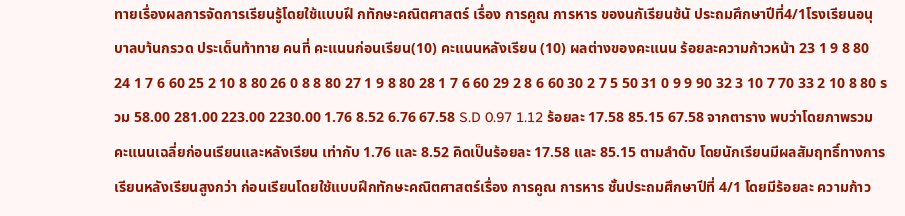ทายเรื่องผลการจัดการเรียนรู้โดยใช้แบบฝึ กทักษะคณิตศาสตร์ เรื่อง การคูณ การหาร ของนกัเรียนช้นั ประถมศึกษาปีที่4/1โรงเรียนอนุบาลบา้นกรวด ประเด็นท้าทาย คนที่ คะแนนก่อนเรียน(10) คะแนนหลังเรียน (10) ผลต่างของคะแนน ร้อยละความก้าวหน้า 23 1 9 8 80 24 1 7 6 60 25 2 10 8 80 26 0 8 8 80 27 1 9 8 80 28 1 7 6 60 29 2 8 6 60 30 2 7 5 50 31 0 9 9 90 32 3 10 7 70 33 2 10 8 80 รวม 58.00 281.00 223.00 2230.00 1.76 8.52 6.76 67.58 S.D 0.97 1.12 ร้อยละ 17.58 85.15 67.58 จากตาราง พบว่าโดยภาพรวม คะแนนเฉลี่ยก่อนเรียนและหลังเรียน เท่ากับ 1.76 และ 8.52 คิดเป็นร้อยละ 17.58 และ 85.15 ตามลำดับ โดยนักเรียนมีผลสัมฤทธิ์ทางการเรียนหลังเรียนสูงกว่า ก่อนเรียนโดยใช้แบบฝึกทักษะคณิตศาสตร์เรื่อง การคูณ การหาร ชั้นประถมศึกษาปีที่ 4/1 โดยมีร้อยละ ความก้าว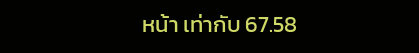หน้า เท่ากับ 67.58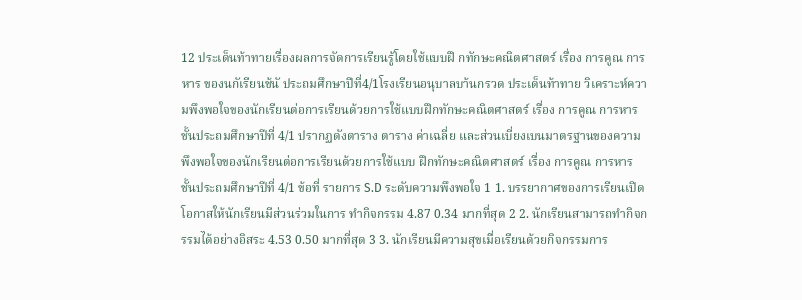12 ประเด็นท้าทายเรื่องผลการจัดการเรียนรู้โดยใช้แบบฝึ กทักษะคณิตศาสตร์ เรื่อง การคูณ การหาร ของนกัเรียนช้นั ประถมศึกษาปีที่4/1โรงเรียนอนุบาลบา้นกรวด ประเด็นท้าทาย วิเคราะห์ความพึงพอใจของนักเรียนต่อการเรียนด้วยการใช้แบบฝึกทักษะคณิตศาสตร์ เรื่อง การคูณ การหาร ชั้นประถมศึกษาปีที่ 4/1 ปรากฏดังตาราง ตาราง ค่าเฉลี่ย และส่วนเบี่ยงเบนมาตรฐานของความพึงพอใจของนักเรียนต่อการเรียนด้วยการใช้แบบ ฝึกทักษะคณิตศาสตร์ เรื่อง การคูณ การหาร ชั้นประถมศึกษาปีที่ 4/1 ข้อที่ รายการ S.D ระดับความพึงพอใจ 1 1. บรรยากาศของการเรียนเปิดโอกาสให้นักเรียนมีส่วนร่วมในการ ทำกิจกรรม 4.87 0.34 มากที่สุด 2 2. นักเรียนสามารถทำกิจกรรมได้อย่างอิสระ 4.53 0.50 มากที่สุด 3 3. นักเรียนมีความสุขเมื่อเรียนด้วยกิจกรรมการ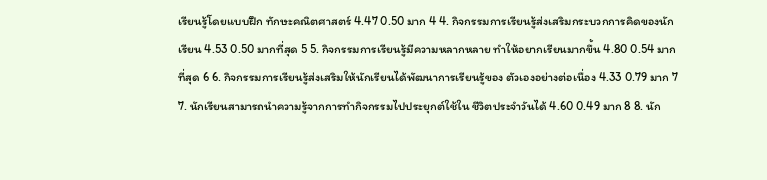เรียนรู้โดยแบบฝึก ทักษะคณิตศาสตร์ 4.47 0.50 มาก 4 4. กิจกรรมการเรียนรู้ส่งเสริมกระบวกการคิดของนักเรียน 4.53 0.50 มากที่สุด 5 5. กิจกรรมการเรียนรู้มีความหลากหลาย ทำให้อยากเรียนมากขึ้น 4.80 0.54 มากที่สุด 6 6. กิจกรรมการเรียนรู้ส่งเสริมให้นักเรียนได้พัฒนาการเรียนรู้ของ ตัวเองอย่างต่อเนื่อง 4.33 0.79 มาก 7 7. นักเรียนสามารถนำความรู้จากการทำกิจกรรมไปประยุกต์ใช้ใน ชีวิตประจำวันได้ 4.60 0.49 มาก 8 8. นัก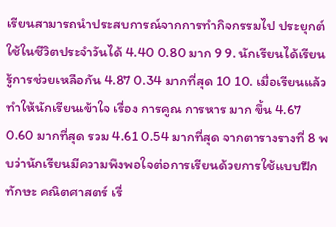เรียนสามารถนำประสบการณ์จากการทำกิจกรรมไป ประยุกต์ใช้ในชีวิตประจำวันได้ 4.40 0.80 มาก 9 9. นักเรียนได้เรียนรู้การช่วยเหลือกัน 4.87 0.34 มากที่สุด 10 10. เมื่อเรียนแล้วทำให้นักเรียนเข้าใจ เรื่อง การคูณ การหาร มาก ขึ้น 4.67 0.60 มากที่สุด รวม 4.61 0.54 มากที่สุด จากตารางรางที่ 8 พบว่านักเรียนมีความพึงพอใจต่อการเรียนด้วยการใช้แบบฝึกทักษะ คณิตศาสตร์ เรื่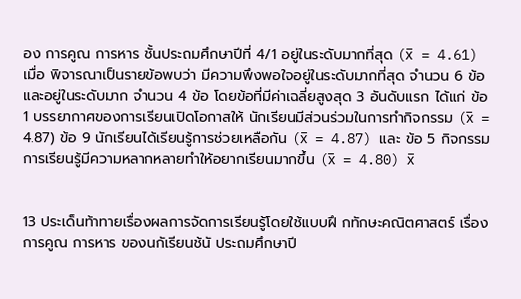อง การคูณ การหาร ชั้นประถมศึกษาปีที่ 4/1 อยู่ในระดับมากที่สุด (x̅ = 4.61) เมื่อ พิจารณาเป็นรายข้อพบว่า มีความพึงพอใจอยู่ในระดับมากที่สุด จำนวน 6 ข้อ และอยู่ในระดับมาก จำนวน 4 ข้อ โดยข้อที่มีค่าเฉลี่ยสูงสุด 3 อันดับแรก ได้แก่ ข้อ 1 บรรยากาศของการเรียนเปิดโอกาสให้ นักเรียนมีส่วนร่วมในการทำกิจกรรม (x̅ = 4.87) ข้อ 9 นักเรียนได้เรียนรู้การช่วยเหลือกัน (x̅ = 4.87) และ ข้อ 5 กิจกรรมการเรียนรู้มีความหลากหลายทำให้อยากเรียนมากขึ้น (x̅ = 4.80) x̅


13 ประเด็นท้าทายเรื่องผลการจัดการเรียนรู้โดยใช้แบบฝึ กทักษะคณิตศาสตร์ เรื่อง การคูณ การหาร ของนกัเรียนช้นั ประถมศึกษาปี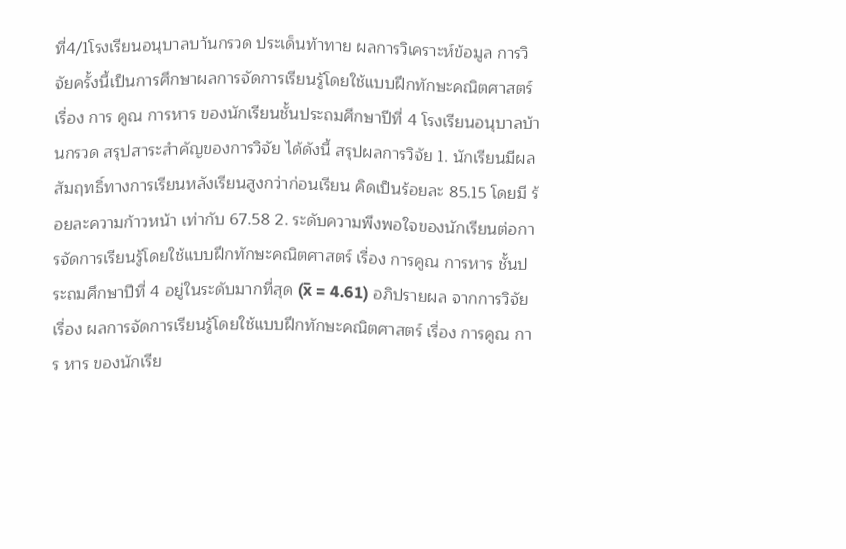ที่4/1โรงเรียนอนุบาลบา้นกรวด ประเด็นท้าทาย ผลการวิเคราะห์ข้อมูล การวิจัยครั้งนี้เป็นการศึกษาผลการจัดการเรียนรู้โดยใช้แบบฝึกทักษะคณิตศาสตร์เรื่อง การ คูณ การหาร ของนักเรียนชั้นประถมศึกษาปีที่ 4 โรงเรียนอนุบาลบ้านกรวด สรุปสาระสำคัญของการวิจัย ได้ดังนี้ สรุปผลการวิจัย 1. นักเรียนมีผลสัมฤทธิ์ทางการเรียนหลังเรียนสูงกว่าก่อนเรียน คิดเป็นร้อยละ 85.15 โดยมี ร้อยละความก้าวหน้า เท่ากับ 67.58 2. ระดับความพึงพอใจของนักเรียนต่อการจัดการเรียนรู้โดยใช้แบบฝึกทักษะคณิตศาสตร์ เรื่อง การคูณ การหาร ชั้นประถมศึกษาปีที่ 4 อยู่ในระดับมากที่สุด (x̅ = 4.61) อภิปรายผล จากการวิจัย เรื่อง ผลการจัดการเรียนรู้โดยใช้แบบฝึกทักษะคณิตศาสตร์ เรื่อง การคูณ การ หาร ของนักเรีย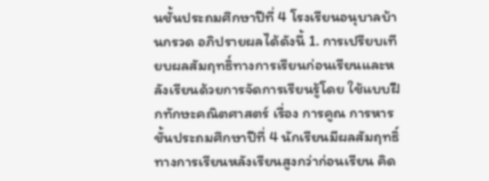นชั้นประถมศึกษาปีที่ 4 โรงเรียนอนุบาลบ้านกรวด อภิปรายผลได้ดังนี้ 1. การเปรียบเทียบผลสัมฤทธิ์ทางการเรียนก่อนเรียนและหลังเรียนด้วยการจัดการเรียนรู้โดย ใช้แบบฝึกทักษะคณิตศาสตร์ เรื่อง การคูณ การหาร ชั้นประถมศึกษาปีที่ 4 นักเรียนมีผลสัมฤทธิ์ ทางการเรียนหลังเรียนสูงกว่าก่อนเรียน คิด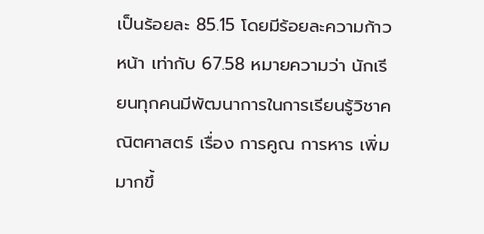เป็นร้อยละ 85.15 โดยมีร้อยละความก้าวหน้า เท่ากับ 67.58 หมายความว่า นักเรียนทุกคนมีพัฒนาการในการเรียนรู้วิชาคณิตศาสตร์ เรื่อง การคูณ การหาร เพิ่มมากขึ้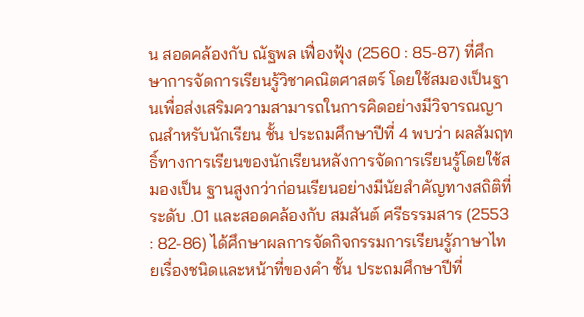น สอดคล้องกับ ณัฐพล เฟื่องฟุ้ง (2560 : 85-87) ที่ศึกษาการจัดการเรียนรู้วิชาคณิตศาสตร์ โดยใช้สมองเป็นฐานเพื่อส่งเสริมความสามารถในการคิดอย่างมีวิจารณญาณสำหรับนักเรียน ชั้น ประถมศึกษาปีที่ 4 พบว่า ผลสัมฤทธิ์ทางการเรียนของนักเรียนหลังการจัดการเรียนรู้โดยใช้สมองเป็น ฐานสูงกว่าก่อนเรียนอย่างมีนัยสำคัญทางสถิติที่ระดับ .01 และสอดคล้องกับ สมสันต์ ศรีธรรมสาร (2553 : 82-86) ได้ศึกษาผลการจัดกิจกรรมการเรียนรู้ภาษาไทยเรื่องชนิดและหน้าที่ของคำ ชั้น ประถมศึกษาปีที่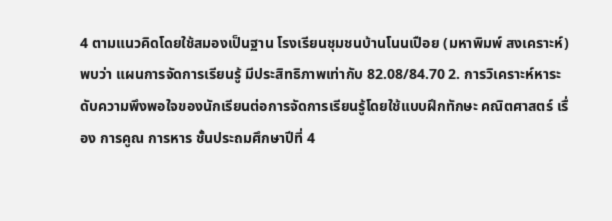4 ตามแนวคิดโดยใช้สมองเป็นฐาน โรงเรียนชุมชนบ้านโนนเปือย (มหาพิมพ์ สงเคราะห์) พบว่า แผนการจัดการเรียนรู้ มีประสิทธิภาพเท่ากับ 82.08/84.70 2. การวิเคราะห์หาระดับความพึงพอใจของนักเรียนต่อการจัดการเรียนรู้โดยใช้แบบฝึกทักษะ คณิตศาสตร์ เรื่อง การคูณ การหาร ชั้นประถมศึกษาปีที่ 4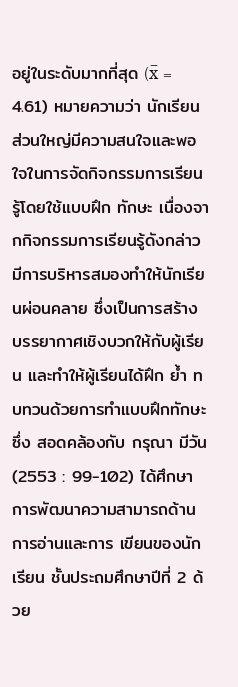อยู่ในระดับมากที่สุด (x̅ = 4.61) หมายความว่า นักเรียนส่วนใหญ่มีความสนใจและพอใจในการจัดกิจกรรมการเรียนรู้โดยใช้แบบฝึก ทักษะ เนื่องจากกิจกรรมการเรียนรู้ดังกล่าวมีการบริหารสมองทำให้นักเรียนผ่อนคลาย ซึ่งเป็นการสร้าง บรรยากาศเชิงบวกให้กับผู้เรียน และทำให้ผู้เรียนได้ฝึก ย้ำ ทบทวนด้วยการทำแบบฝึกทักษะ ซึ่ง สอดคล้องกับ กรุณา มีวัน (2553 : 99-102) ได้ศึกษาการพัฒนาความสามารถด้านการอ่านและการ เขียนของนักเรียน ชั้นประถมศึกษาปีที่ 2 ด้วย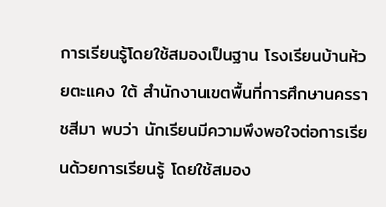การเรียนรู้โดยใช้สมองเป็นฐาน โรงเรียนบ้านห้วยตะแคง ใต้ สำนักงานเขตพื้นที่การศึกษานครราชสีมา พบว่า นักเรียนมีความพึงพอใจต่อการเรียนด้วยการเรียนรู้ โดยใช้สมอง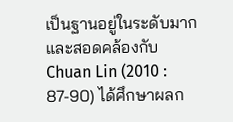เป็นฐานอยู่ในระดับมาก และสอดคล้องกับ Chuan Lin (2010 : 87-90) ได้ศึกษาผลก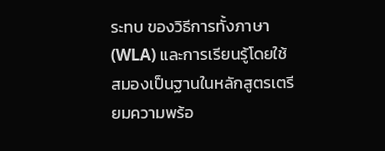ระทบ ของวิธีการทั้งภาษา (WLA) และการเรียนรู้โดยใช้สมองเป็นฐานในหลักสูตรเตรียมความพร้อ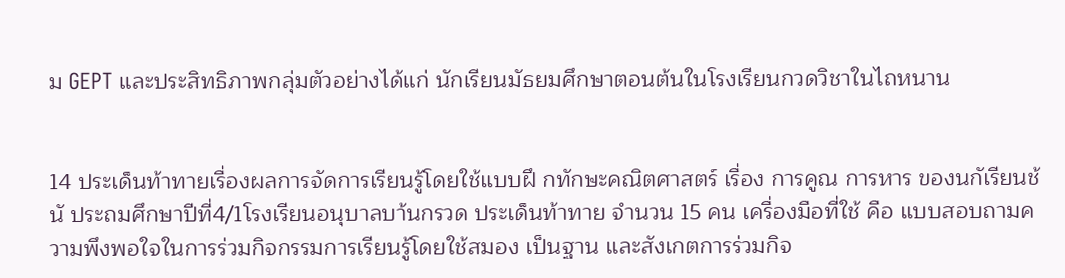ม GEPT และประสิทธิภาพกลุ่มตัวอย่างได้แก่ นักเรียนมัธยมศึกษาตอนต้นในโรงเรียนกวดวิชาในไถหนาน


14 ประเด็นท้าทายเรื่องผลการจัดการเรียนรู้โดยใช้แบบฝึ กทักษะคณิตศาสตร์ เรื่อง การคูณ การหาร ของนกัเรียนช้นั ประถมศึกษาปีที่4/1โรงเรียนอนุบาลบา้นกรวด ประเด็นท้าทาย จำนวน 15 คน เครื่องมือที่ใช้ คือ แบบสอบถามความพึงพอใจในการร่วมกิจกรรมการเรียนรู้โดยใช้สมอง เป็นฐาน และสังเกตการร่วมกิจ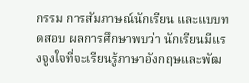กรรม การสัมภาษณ์นักเรียน และแบบทดสอบ ผลการศึกษาพบว่า นักเรียนมีแรงจูงใจที่จะเรียนรู้ภาษาอังกฤษและพัฒ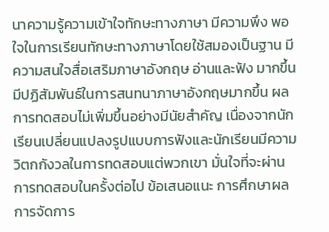นาความรู้ความเข้าใจทักษะทางภาษา มีความพึง พอใจในการเรียนทักษะทางภาษาโดยใช้สมองเป็นฐาน มีความสนใจสื่อเสริมภาษาอังกฤษ อ่านและฟัง มากขึ้น มีปฏิสัมพันธ์ในการสนทนาภาษาอังกฤษมากขึ้น ผลการทดสอบไม่เพิ่มขึ้นอย่างมีนัยสำคัญ เนื่องจากนักเรียนเปลี่ยนแปลงรูปแบบการฟังและนักเรียนมีความวิตกกังวลในการทดสอบแต่พวกเขา มั่นใจที่จะผ่านการทดสอบในครั้งต่อไป ข้อเสนอแนะ การศึกษาผลการจัดการ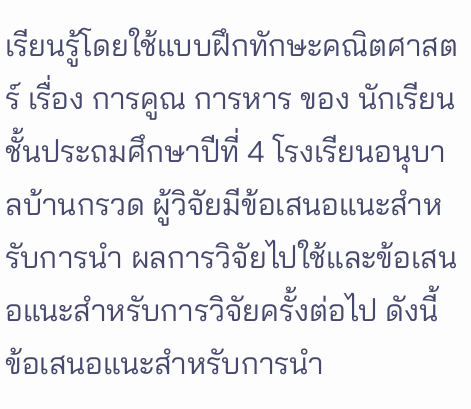เรียนรู้โดยใช้แบบฝึกทักษะคณิตศาสตร์ เรื่อง การคูณ การหาร ของ นักเรียนชั้นประถมศึกษาปีที่ 4 โรงเรียนอนุบาลบ้านกรวด ผู้วิจัยมีข้อเสนอแนะสำหรับการนำ ผลการวิจัยไปใช้และข้อเสนอแนะสำหรับการวิจัยครั้งต่อไป ดังนี้ ข้อเสนอแนะสำหรับการนำ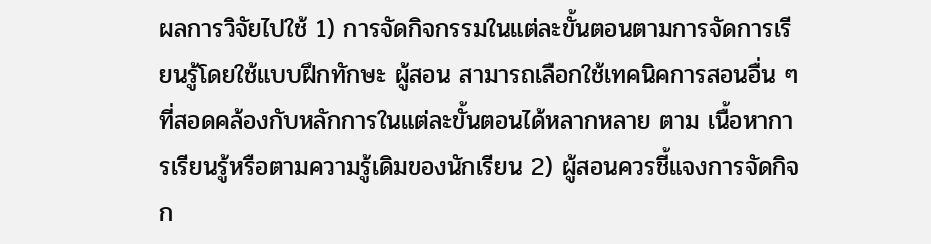ผลการวิจัยไปใช้ 1) การจัดกิจกรรมในแต่ละขั้นตอนตามการจัดการเรียนรู้โดยใช้แบบฝึกทักษะ ผู้สอน สามารถเลือกใช้เทคนิคการสอนอื่น ๆ ที่สอดคล้องกับหลักการในแต่ละขั้นตอนได้หลากหลาย ตาม เนื้อหาการเรียนรู้หรือตามความรู้เดิมของนักเรียน 2) ผู้สอนควรชี้แจงการจัดกิจก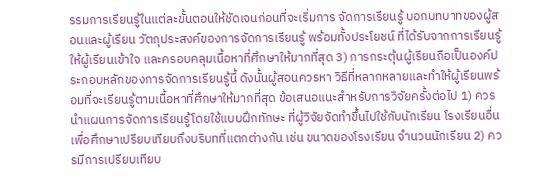รรมการเรียนรู้ในแต่ละขั้นตอนให้ชัดเจนก่อนที่จะเริ่มการ จัดการเรียนรู้ บอกบทบาทของผู้สอนและผู้เรียน วัตถุประสงค์ของการจัดการเรียนรู้ พร้อมทั้งประโยชน์ ที่ได้รับจากการเรียนรู้ให้ผู้เรียนเข้าใจ และครอบคลุมเนื้อหาที่ศึกษาให้มากที่สุด 3) การกระตุ้นผู้เรียนถือเป็นองค์ประกอบหลักของการจัดการเรียนรู้นี้ ดังนั้นผู้สอนควรหา วิธีที่หลากหลายและทำให้ผู้เรียนพร้อมที่จะเรียนรู้ตามเนื้อหาที่ศึกษาให้มากที่สุด ข้อเสนอแนะสำหรับการวิจัยครั้งต่อไป 1) ควรนำแผนการจัดการเรียนรู้โดยใช้แบบฝึกทักษะ ที่ผู้วิจัยจัดทำขึ้นไปใช้กับนักเรียน โรงเรียนอื่น เพื่อศึกษาเปรียบเทียบถึงบริบทที่แตกต่างกัน เช่น ขนาดของโรงเรียน จำนวนนักเรียน 2) ควรมีการเปรียบเทียบ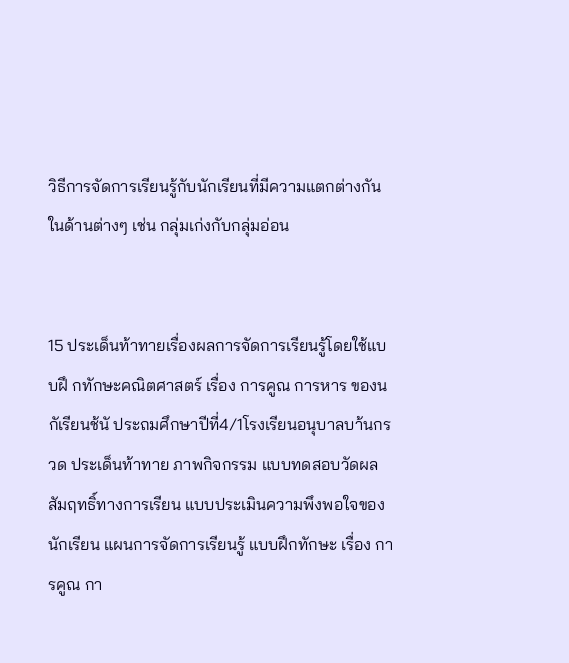วิธีการจัดการเรียนรู้กับนักเรียนที่มีความแตกต่างกันในด้านต่างๆ เช่น กลุ่มเก่งกับกลุ่มอ่อน


15 ประเด็นท้าทายเรื่องผลการจัดการเรียนรู้โดยใช้แบบฝึ กทักษะคณิตศาสตร์ เรื่อง การคูณ การหาร ของนกัเรียนช้นั ประถมศึกษาปีที่4/1โรงเรียนอนุบาลบา้นกรวด ประเด็นท้าทาย ภาพกิจกรรม แบบทดสอบวัดผลสัมฤทธิ์ทางการเรียน แบบประเมินความพึงพอใจของนักเรียน แผนการจัดการเรียนรู้ แบบฝึกทักษะ เรื่อง การคูณ กา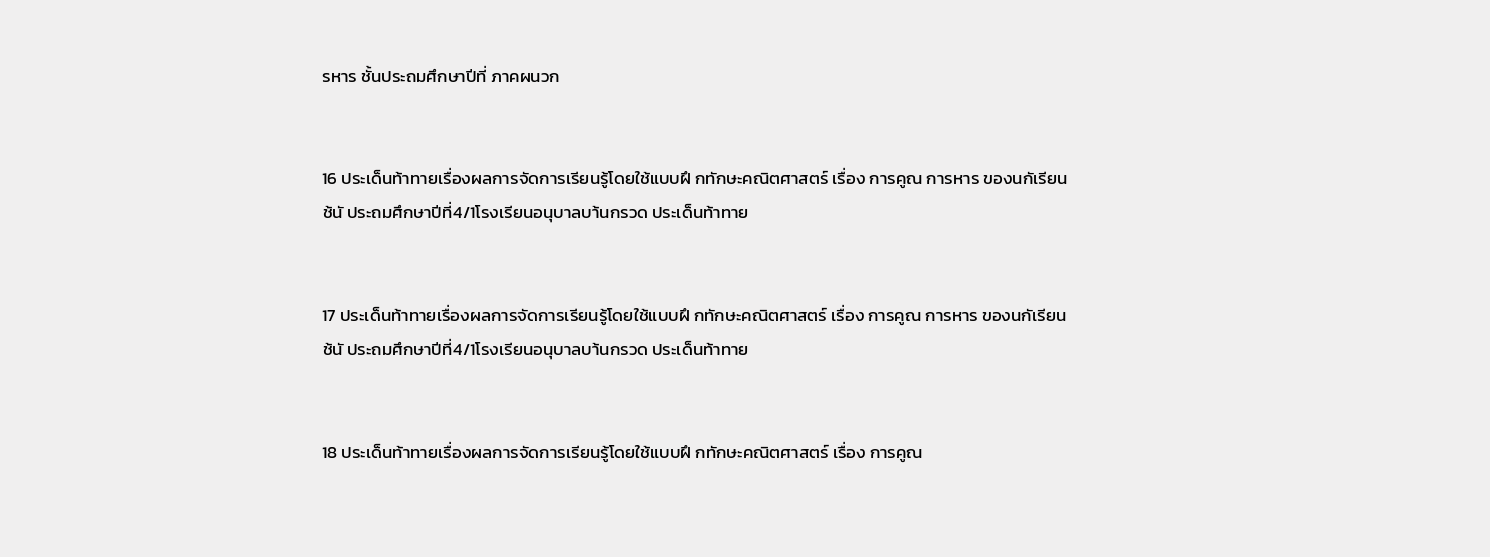รหาร ชั้นประถมศึกษาปีที่ ภาคผนวก


16 ประเด็นท้าทายเรื่องผลการจัดการเรียนรู้โดยใช้แบบฝึ กทักษะคณิตศาสตร์ เรื่อง การคูณ การหาร ของนกัเรียนช้นั ประถมศึกษาปีที่4/1โรงเรียนอนุบาลบา้นกรวด ประเด็นท้าทาย


17 ประเด็นท้าทายเรื่องผลการจัดการเรียนรู้โดยใช้แบบฝึ กทักษะคณิตศาสตร์ เรื่อง การคูณ การหาร ของนกัเรียนช้นั ประถมศึกษาปีที่4/1โรงเรียนอนุบาลบา้นกรวด ประเด็นท้าทาย


18 ประเด็นท้าทายเรื่องผลการจัดการเรียนรู้โดยใช้แบบฝึ กทักษะคณิตศาสตร์ เรื่อง การคูณ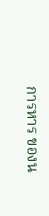การหาร ของน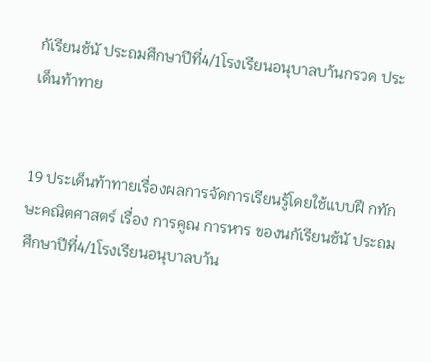กัเรียนช้นั ประถมศึกษาปีที่4/1โรงเรียนอนุบาลบา้นกรวด ประเด็นท้าทาย


19 ประเด็นท้าทายเรื่องผลการจัดการเรียนรู้โดยใช้แบบฝึ กทักษะคณิตศาสตร์ เรื่อง การคูณ การหาร ของนกัเรียนช้นั ประถมศึกษาปีที่4/1โรงเรียนอนุบาลบา้น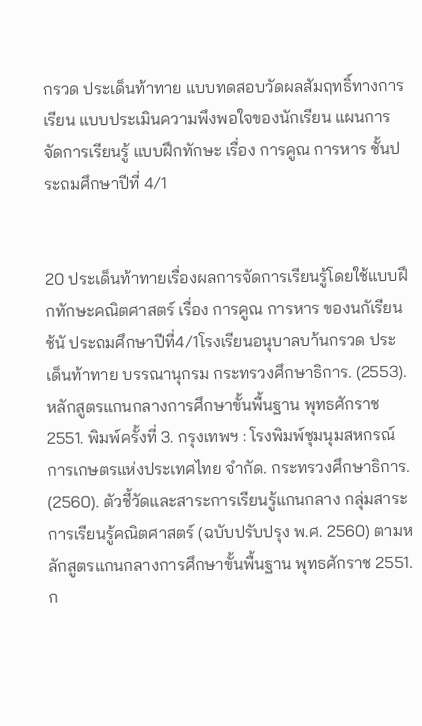กรวด ประเด็นท้าทาย แบบทดสอบวัดผลสัมฤทธิ์ทางการเรียน แบบประเมินความพึงพอใจของนักเรียน แผนการจัดการเรียนรู้ แบบฝึกทักษะ เรื่อง การคูณ การหาร ชั้นประถมศึกษาปีที่ 4/1


20 ประเด็นท้าทายเรื่องผลการจัดการเรียนรู้โดยใช้แบบฝึ กทักษะคณิตศาสตร์ เรื่อง การคูณ การหาร ของนกัเรียนช้นั ประถมศึกษาปีที่4/1โรงเรียนอนุบาลบา้นกรวด ประเด็นท้าทาย บรรณานุกรม กระทรวงศึกษาธิการ. (2553). หลักสูตรแกนกลางการศึกษาขั้นพื้นฐาน พุทธศักราช 2551. พิมพ์ครั้งที่ 3. กรุงเทพฯ : โรงพิมพ์ชุมนุมสหกรณ์การเกษตรแห่งประเทศไทย จำกัด. กระทรวงศึกษาธิการ. (2560). ตัวชี้วัดและสาระการเรียนรู้แกนกลาง กลุ่มสาระการเรียนรู้คณิตศาสตร์ (ฉบับปรับปรุง พ.ศ. 2560) ตามหลักสูตรแกนกลางการศึกษาขั้นพื้นฐาน พุทธศักราช 2551. ก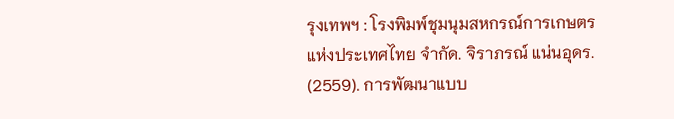รุงเทพฯ : โรงพิมพ์ชุมนุมสหกรณ์การเกษตรแห่งประเทศไทย จำกัด. จิราภรณ์ แน่นอุดร. (2559). การพัฒนาแบบ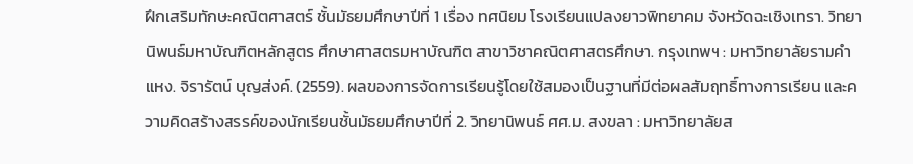ฝึกเสริมทักษะคณิตศาสตร์ ชั้นมัธยมศึกษาปีที่ 1 เรื่อง ทศนิยม โรงเรียนแปลงยาวพิทยาคม จังหวัดฉะเชิงเทรา. วิทยานิพนธ์มหาบัณฑิตหลักสูตร ศึกษาศาสตรมหาบัณฑิต สาขาวิชาคณิตศาสตรศึกษา. กรุงเทพฯ : มหาวิทยาลัยรามคำแหง. จิรารัตน์ บุญส่งค์. (2559). ผลของการจัดการเรียนรู้โดยใช้สมองเป็นฐานที่มีต่อผลสัมฤทธิ์ทางการเรียน และความคิดสร้างสรรค์ของนักเรียนชั้นมัธยมศึกษาปีที่ 2. วิทยานิพนธ์ ศศ.ม. สงขลา : มหาวิทยาลัยส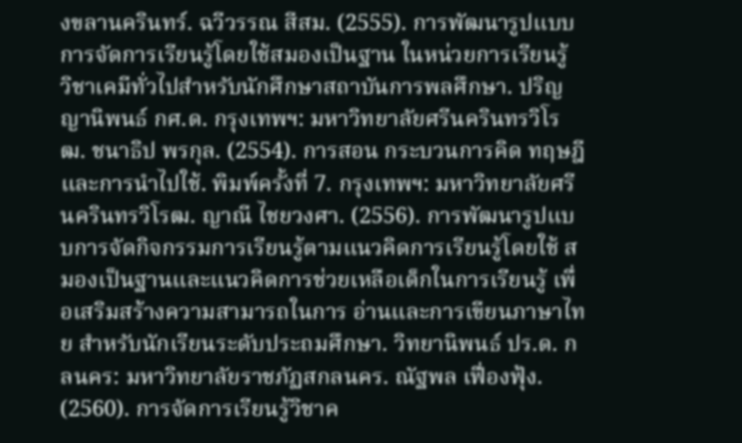งขลานครินทร์. ฉวีวรรณ สีสม. (2555). การพัฒนารูปแบบการจัดการเรียนรู้โดยใช้สมองเป็นฐาน ในหน่วยการเรียนรู้ วิชาเคมีทั่วไปสำหรับนักศึกษาสถาบันการพลศึกษา. ปริญญานิพนธ์ กศ.ด. กรุงเทพฯ: มหาวิทยาลัยศรีนครินทรวิโรฒ. ชนาธิป พรกุล. (2554). การสอน กระบวนการคิด ทฤษฎีและการนำไปใช้. พิมพ์ครั้งที่ 7. กรุงเทพฯ: มหาวิทยาลัยศรีนครินทรวิโรฒ. ญาณี ไชยวงศา. (2556). การพัฒนารูปแบบการจัดกิจกรรมการเรียนรู้ตามแนวคิดการเรียนรู้โดยใช้ สมองเป็นฐานและแนวคิดการช่วยเหลือเด็กในการเรียนรู้ เพื่อเสริมสร้างความสามารถในการ อ่านและการเขียนภาษาไทย สำหรับนักเรียนระดับประถมศึกษา. วิทยานิพนธ์ ปร.ด. กลนคร: มหาวิทยาลัยราชภัฏสกลนคร. ณัฐพล เฟื่องฟุ้ง. (2560). การจัดการเรียนรู้วิชาค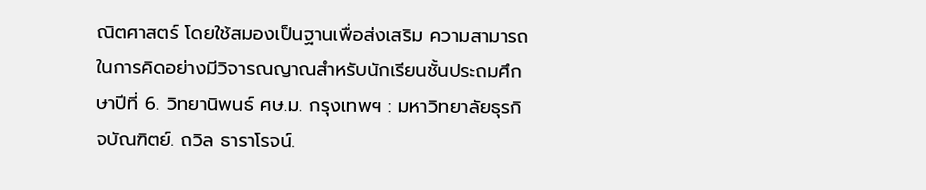ณิตศาสตร์ โดยใช้สมองเป็นฐานเพื่อส่งเสริม ความสามารถในการคิดอย่างมีวิจารณญาณสำหรับนักเรียนชั้นประถมศึกษาปีที่ 6. วิทยานิพนธ์ ศษ.ม. กรุงเทพฯ : มหาวิทยาลัยธุรกิจบัณฑิตย์. ถวิล ธาราโรจน์.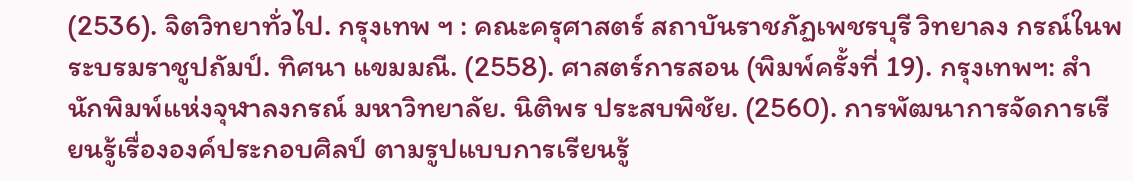(2536). จิตวิทยาทั่วไป. กรุงเทพ ฯ : คณะครุศาสตร์ สถาบันราชภัฏเพชรบุรี วิทยาลง กรณ์ในพระบรมราชูปถัมป์. ทิศนา แขมมณี. (2558). ศาสตร์การสอน (พิมพ์ครั้งที่ 19). กรุงเทพฯ: สำนักพิมพ์แห่งจุฬาลงกรณ์ มหาวิทยาลัย. นิติพร ประสบพิชัย. (2560). การพัฒนาการจัดการเรียนรู้เรื่ององค์ประกอบศิลป์ ตามรูปแบบการเรียนรู้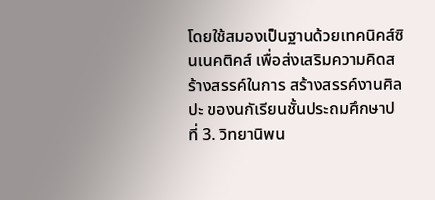โดยใช้สมองเป็นฐานด้วยเทคนิคส์ซินเนคติคส์ เพื่อส่งเสริมความคิดสร้างสรรค์ในการ สร้างสรรค์งานศิลปะ ของนกัเรียนชั้นประถมศึกษาปที่ 3. วิทยานิพน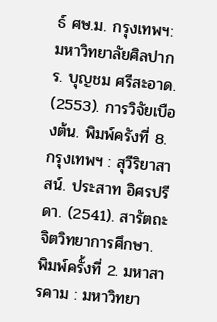ธ์ ศษ.ม. กรุงเทพฯ: มหาวิทยาลัยศิลปากร. บุญชม ศรีสะอาด. (2553). การวิจัยเบืองต้น. พิมพ์ครังที่ 8. กรุงเทพฯ : สุวีริยาสาสน์. ประสาท อิศรปรีดา. (2541). สารัตถะจิตวิทยาการศึกษา. พิมพ์ครั้งที่ 2. มหาสารคาม : มหาวิทยา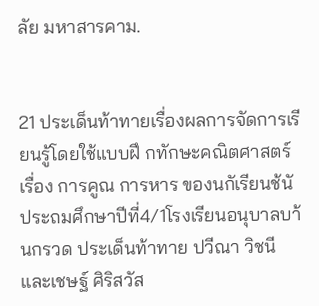ลัย มหาสารคาม.


21 ประเด็นท้าทายเรื่องผลการจัดการเรียนรู้โดยใช้แบบฝึ กทักษะคณิตศาสตร์ เรื่อง การคูณ การหาร ของนกัเรียนช้นั ประถมศึกษาปีที่4/1โรงเรียนอนุบาลบา้นกรวด ประเด็นท้าทาย ปวีณา วิชนี และเชษฐ์ ศิริสวัส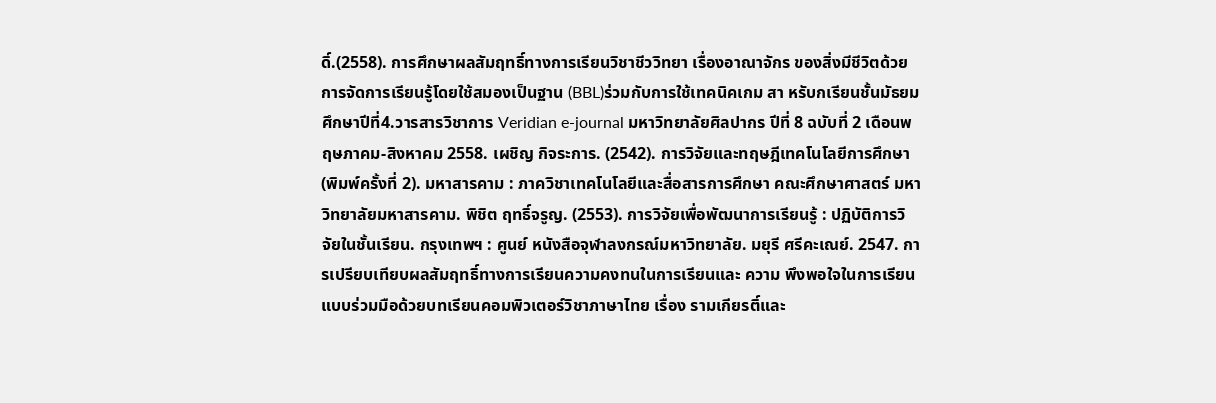ดิ์.(2558). การศึกษาผลสัมฤทธิ์ทางการเรียนวิชาชีววิทยา เรื่องอาณาจักร ของสิ่งมีชีวิตด้วยการจัดการเรียนรู้โดยใช้สมองเป็นฐาน (BBL)ร่วมกับการใช้เทคนิคเกม สา หรับกเรียนชั้นมัธยมศึกษาปีที่4.วารสารวิชาการ Veridian e-journal มหาวิทยาลัยศิลปากร ปีที่ 8 ฉบับที่ 2 เดือนพฤษภาคม-สิงหาคม 2558. เผชิญ กิจระการ. (2542). การวิจัยและทฤษฎีเทคโนโลยีการศึกษา (พิมพ์ครั้งที่ 2). มหาสารคาม : ภาควิชาเทคโนโลยีและสื่อสารการศึกษา คณะศึกษาศาสตร์ มหาวิทยาลัยมหาสารคาม. พิชิต ฤทธิ์จรูญ. (2553). การวิจัยเพื่อพัฒนาการเรียนรู้ : ปฏิบัติการวิจัยในชั้นเรียน. กรุงเทพฯ : ศูนย์ หนังสือจุฬาลงกรณ์มหาวิทยาลัย. มยุรี ศรีคะเณย์. 2547. การเปรียบเทียบผลสัมฤทธิ์ทางการเรียนความคงทนในการเรียนและ ความ พึงพอใจในการเรียนแบบร่วมมือด้วยบทเรียนคอมพิวเตอร์วิชาภาษาไทย เรื่อง รามเกียรติ์และ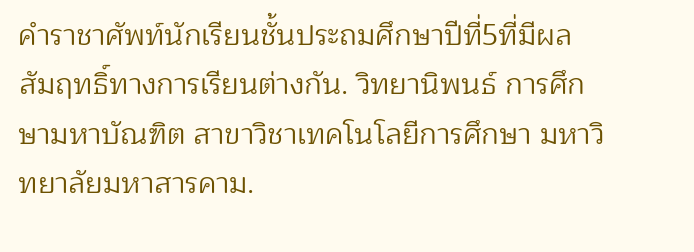คําราชาศัพท์นักเรียนชั้นประถมศึกษาปีที่5ที่มีผลสัมฤทธิ์ทางการเรียนต่างกัน. วิทยานิพนธ์ การศึกษามหาบัณฑิต สาขาวิชาเทคโนโลยีการศึกษา มหาวิทยาลัยมหาสารคาม.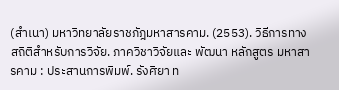(สําเนา) มหาวิทยาลัยราชภัฎมหาสารคาม. (2553). วิธีการทางสถิติสําหรับการวิจัย. ภาควิชาวิจัยและ พัฒนา หลักสูตร มหาสารคาม : ประสานการพิมพ์. รังศิยา ท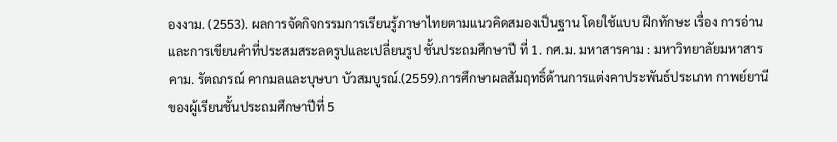องงาม. (2553). ผลการจัดกิจกรรมการเรียนรู้ภาษาไทยตามแนวคิดสมองเป็นฐาน โดยใช้แบบ ฝึกทักษะ เรื่อง การอ่านและการเขียนคำที่ประสมสระลดรูปและเปลี่ยนรูป ชั้นประถมศึกษาปี ที่ 1. กศ.ม. มหาสารคาม : มหาวิทยาลัยมหาสารคาม. รัตถภรณ์ คากมลและบุษบา บัวสมบูรณ์.(2559).การศึกษาผลสัมฤทธิ์ด้านการแต่งคาประพันธ์ประเภท กาพย์ยานีของผู้เรียนชั้นประถมศึกษาปีที่ 5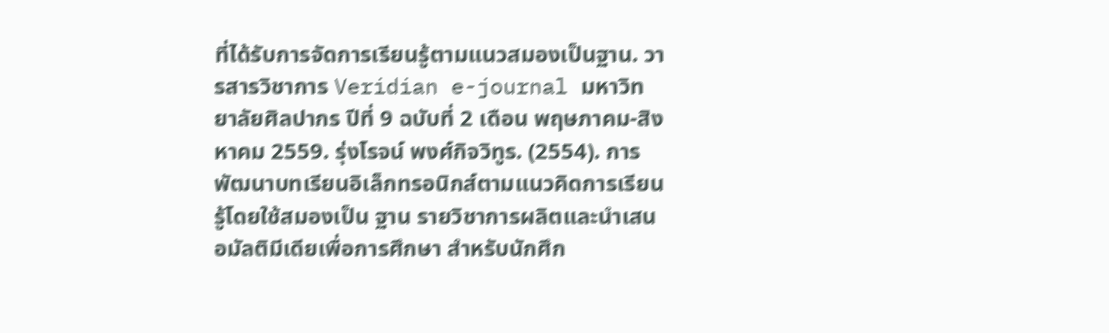ที่ได้รับการจัดการเรียนรู้ตามแนวสมองเป็นฐาน. วารสารวิชาการ Veridian e-journal มหาวิทยาลัยศิลปากร ปีที่ 9 ฉบับที่ 2 เดือน พฤษภาคม-สิงหาคม 2559. รุ่งโรจน์ พงศ์กิจวิทูร. (2554). การพัฒนาบทเรียนอิเล็กทรอนิกส์ตามแนวคิดการเรียนรู้โดยใช้สมองเป็น ฐาน รายวิชาการผลิตและนำเสนอมัลติมีเดียเพื่อการศึกษา สำหรับนักศึก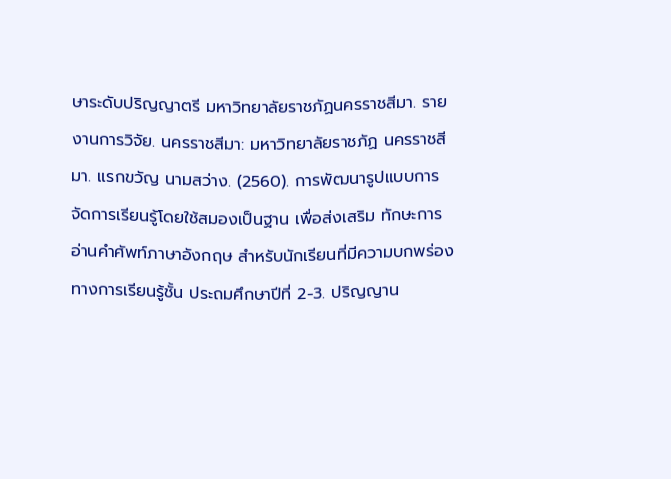ษาระดับปริญญาตรี มหาวิทยาลัยราชภัฏนครราชสีมา. รายงานการวิจัย. นครราชสีมา: มหาวิทยาลัยราชภัฏ นครราชสีมา. แรกขวัญ นามสว่าง. (2560). การพัฒนารูปแบบการจัดการเรียนรู้โดยใช้สมองเป็นฐาน เพื่อส่งเสริม ทักษะการอ่านคำศัพท์ภาษาอังกฤษ สำหรับนักเรียนที่มีความบกพร่องทางการเรียนรู้ชั้น ประถมศึกษาปีที่ 2-3. ปริญญาน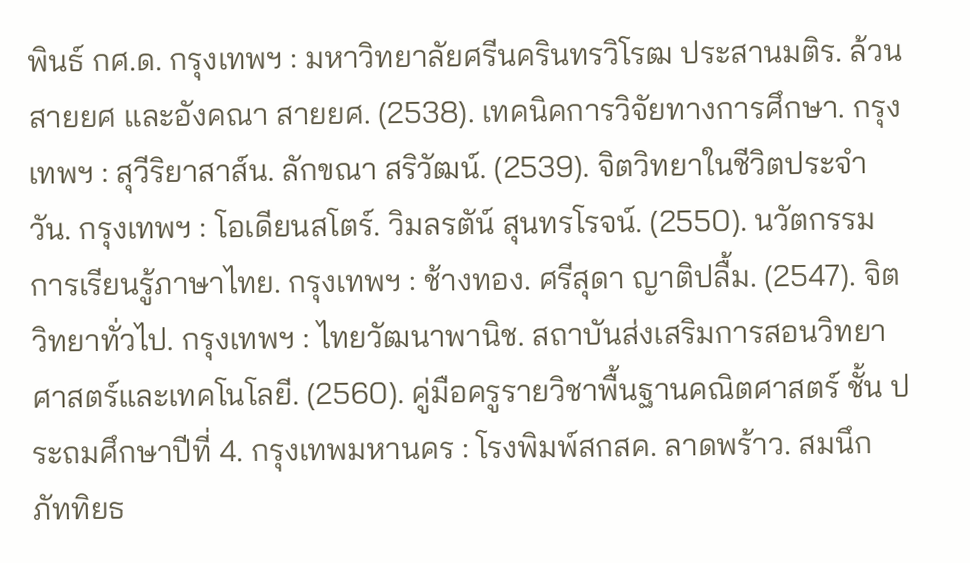พินธ์ กศ.ด. กรุงเทพฯ : มหาวิทยาลัยศรีนครินทรวิโรฒ ประสานมติร. ล้วน สายยศ และอังคณา สายยศ. (2538). เทคนิคการวิจัยทางการศึกษา. กรุงเทพฯ : สุวีริยาสาส์น. ลักขณา สริวัฒน์. (2539). จิตวิทยาในชีวิตประจำวัน. กรุงเทพฯ : โอเดียนสโตร์. วิมลรตัน์ สุนทรโรจน์. (2550). นวัตกรรมการเรียนรู้ภาษาไทย. กรุงเทพฯ : ช้างทอง. ศรีสุดา ญาติปลื้ม. (2547). จิตวิทยาทั่วไป. กรุงเทพฯ : ไทยวัฒนาพานิช. สถาบันส่งเสริมการสอนวิทยาศาสตร์และเทคโนโลยี. (2560). คู่มือครูรายวิชาพื้นฐานคณิตศาสตร์ ชั้น ประถมศึกษาปีที่ 4. กรุงเทพมหานคร : โรงพิมพ์สกสค. ลาดพร้าว. สมนึก ภัททิยธ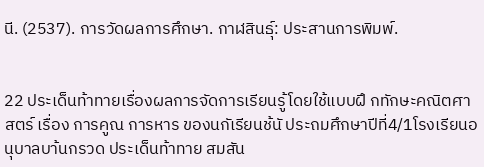นี. (2537). การวัดผลการศึกษา. กาฬสินธุ์: ประสานการพิมพ์.


22 ประเด็นท้าทายเรื่องผลการจัดการเรียนรู้โดยใช้แบบฝึ กทักษะคณิตศาสตร์ เรื่อง การคูณ การหาร ของนกัเรียนช้นั ประถมศึกษาปีที่4/1โรงเรียนอนุบาลบา้นกรวด ประเด็นท้าทาย สมสัน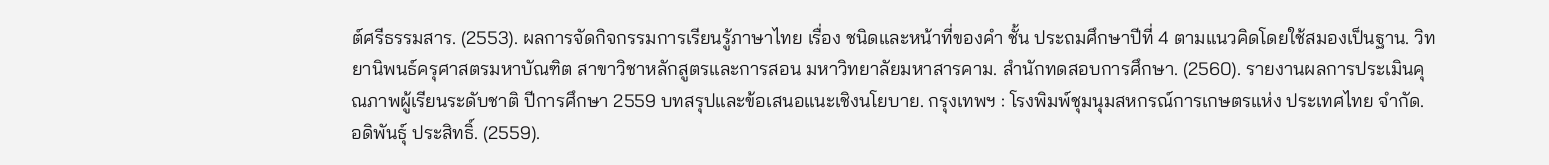ต์ศรีธรรมสาร. (2553). ผลการจัดกิจกรรมการเรียนรู้ภาษาไทย เรื่อง ชนิดและหน้าที่ของคำ ชั้น ประถมศึกษาปีที่ 4 ตามแนวคิดโดยใช้สมองเป็นฐาน. วิทยานิพนธ์ครุศาสตรมหาบัณฑิต สาขาวิชาหลักสูตรและการสอน มหาวิทยาลัยมหาสารคาม. สำนักทดสอบการศึกษา. (2560). รายงานผลการประเมินคุณภาพผู้เรียนระดับชาติ ปีการศึกษา 2559 บทสรุปและข้อเสนอแนะเชิงนโยบาย. กรุงเทพฯ : โรงพิมพ์ชุมนุมสหกรณ์การเกษตรแห่ง ประเทศไทย จำกัด. อดิพันธุ์ ประสิทธิ์. (2559).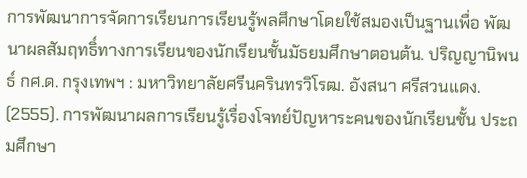การพัฒนาการจัดการเรียนการเรียนรู้พลศึกษาโดยใช้สมองเป็นฐานเพื่อ พัฒนาผลสัมฤทธิ์ทางการเรียนของนักเรียนชั้นมัธยมศึกษาตอนต้น. ปริญญานิพนธ์ กศ.ด. กรุงเทพฯ : มหาวิทยาลัยศรีนครินทรวิโรฒ. อังสนา ศรีสวนแดง. (2555). การพัฒนาผลการเรียนรู้เรื่องโจทย์ปัญหาระคนของนักเรียนชั้น ประถมศึกษา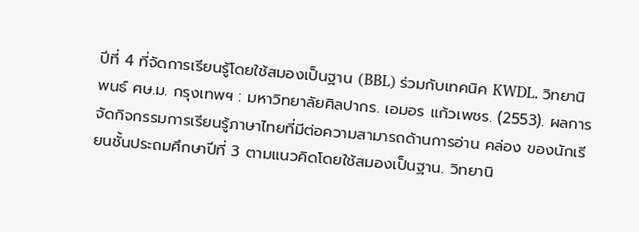ปีที่ 4 ที่จัดการเรียนรู้โดยใช้สมองเป็นฐาน (BBL) ร่วมกับเทคนิค KWDL. วิทยานิพนธ์ ศษ.ม. กรุงเทพฯ : มหาวิทยาลัยศิลปากร. เอมอร แก้วเพชร. (2553). ผลการจัดกิจกรรมการเรียนรู้ภาษาไทยที่มีต่อความสามารถด้านการอ่าน คล่อง ของนักเรียนชั้นประถมศึกษาปีที่ 3 ตามแนวคิดโดยใช้สมองเป็นฐาน. วิทยานิ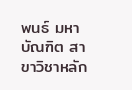พนธ์ มหาบัณฑิต สาขาวิชาหลัก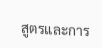สูตรและการ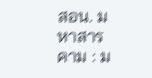สอน. มหาสารคาม : ม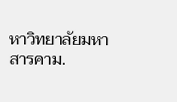หาวิทยาลัยมหาสารคาม.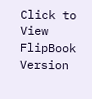Click to View FlipBook Version